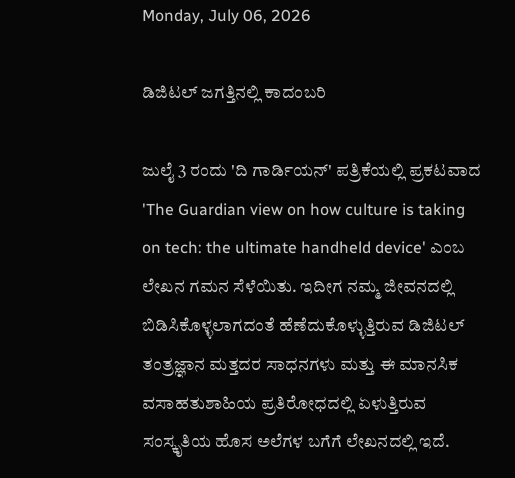Monday, July 06, 2026

ಡಿಜಿಟಲ್ ಜಗತ್ತಿನಲ್ಲಿ ಕಾದಂಬರಿ

ಜುಲೈ 3 ರಂದು 'ದಿ ಗಾರ್ಡಿಯನ್' ಪತ್ರಿಕೆಯಲ್ಲಿ ಪ್ರಕಟವಾದ 'The Guardian view on how culture is taking on tech: the ultimate handheld device' ಎಂಬ ಲೇಖನ ಗಮನ ಸೆಳೆಯಿತು. ಇದೀಗ ನಮ್ಮ ಜೀವನದಲ್ಲಿ  ಬಿಡಿಸಿಕೊಳ್ಳಲಾಗದಂತೆ ಹೆಣೆದುಕೊಳ್ಳುತ್ತಿರುವ ಡಿಜಿಟಲ್ ತಂತ್ರಜ್ಞಾನ ಮತ್ತದರ ಸಾಧನಗಳು ಮತ್ತು ಈ ಮಾನಸಿಕ ವಸಾಹತುಶಾಹಿಯ ಪ್ರತಿರೋಧದಲ್ಲಿ ಏಳುತ್ತಿರುವ ಸಂಸ್ಕೃತಿಯ ಹೊಸ ಅಲೆಗಳ ಬಗೆಗೆ ಲೇಖನದಲ್ಲಿ ಇದೆ.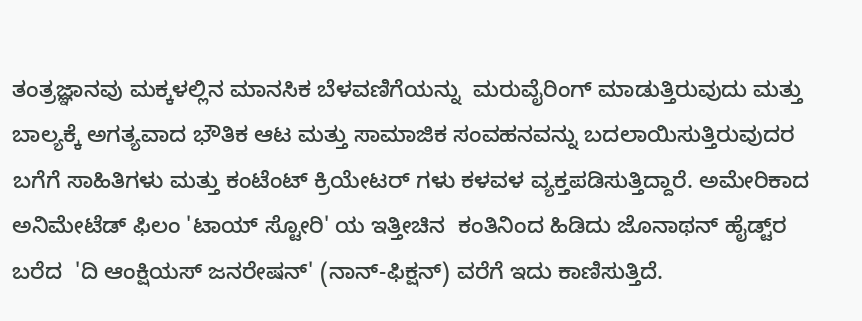ತಂತ್ರಜ್ಞಾನವು ಮಕ್ಕಳಲ್ಲಿನ ಮಾನಸಿಕ ಬೆಳವಣಿಗೆಯನ್ನು  ಮರುವೈರಿಂಗ್ ಮಾಡುತ್ತಿರುವುದು ಮತ್ತು ಬಾಲ್ಯಕ್ಕೆ ಅಗತ್ಯವಾದ ಭೌತಿಕ ಆಟ ಮತ್ತು ಸಾಮಾಜಿಕ ಸಂವಹನವನ್ನು ಬದಲಾಯಿಸುತ್ತಿರುವುದರ ಬಗೆಗೆ ಸಾಹಿತಿಗಳು ಮತ್ತು ಕಂಟೆಂಟ್ ಕ್ರಿಯೇಟರ್ ಗಳು ಕಳವಳ ವ್ಯಕ್ತಪಡಿಸುತ್ತಿದ್ದಾರೆ. ಅಮೇರಿಕಾದ ಅನಿಮೇಟೆಡ್ ಫಿಲಂ 'ಟಾಯ್ ಸ್ಟೋರಿ' ಯ ಇತ್ತೀಚಿನ  ಕಂತಿನಿಂದ ಹಿಡಿದು ಜೊನಾಥನ್ ಹೈಡ್ಟ್‌ರ ಬರೆದ  'ದಿ ಆಂಕ್ಷಿಯಸ್ ಜನರೇಷನ್' (ನಾನ್-ಫಿಕ್ಷನ್) ವರೆಗೆ ಇದು ಕಾಣಿಸುತ್ತಿದೆ.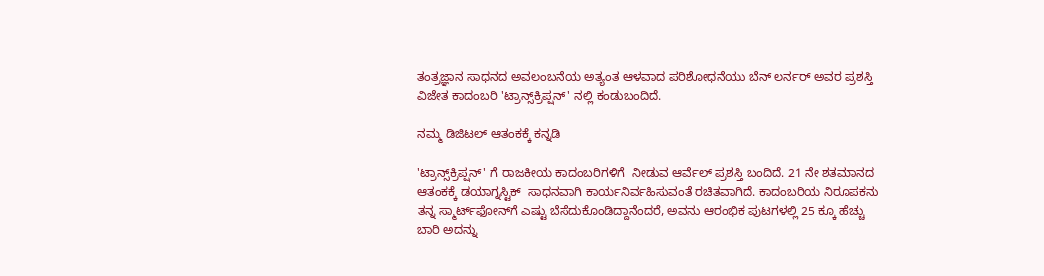ತಂತ್ರಜ್ಞಾನ ಸಾಧನದ ಅವಲಂಬನೆಯ ಅತ್ಯಂತ ಆಳವಾದ ಪರಿಶೋಧನೆಯು ಬೆನ್ ಲರ್ನರ್ ಅವರ ಪ್ರಶಸ್ತಿ ವಿಜೇತ ಕಾದಂಬರಿ 'ಟ್ರಾನ್ಸ್‌ಕ್ರಿಪ್ಷನ್' ನಲ್ಲಿ ಕಂಡುಬಂದಿದೆ.

ನಮ್ಮ ಡಿಜಿಟಲ್ ಆತಂಕಕ್ಕೆ ಕನ್ನಡಿ

'ಟ್ರಾನ್ಸ್‌ಕ್ರಿಪ್ಷನ್' ಗೆ ರಾಜಕೀಯ ಕಾದಂಬರಿಗಳಿಗೆ  ನೀಡುವ ಆರ್ವೆಲ್ ಪ್ರಶಸ್ತಿ ಬಂದಿದೆ. 21 ನೇ ಶತಮಾನದ ಆತಂಕಕ್ಕೆ ಡಯಾಗ್ನಸ್ಟಿಕ್  ಸಾಧನವಾಗಿ ಕಾರ್ಯನಿರ್ವಹಿಸುವಂತೆ ರಚಿತವಾಗಿದೆ. ಕಾದಂಬರಿಯ ನಿರೂಪಕನು ತನ್ನ ಸ್ಮಾರ್ಟ್‌ಫೋನ್‌ಗೆ ಎಷ್ಟು ಬೆಸೆದುಕೊಂಡಿದ್ದಾನೆಂದರೆ, ಅವನು ಆರಂಭಿಕ ಪುಟಗಳಲ್ಲಿ 25 ಕ್ಕೂ ಹೆಚ್ಚು ಬಾರಿ ಅದನ್ನು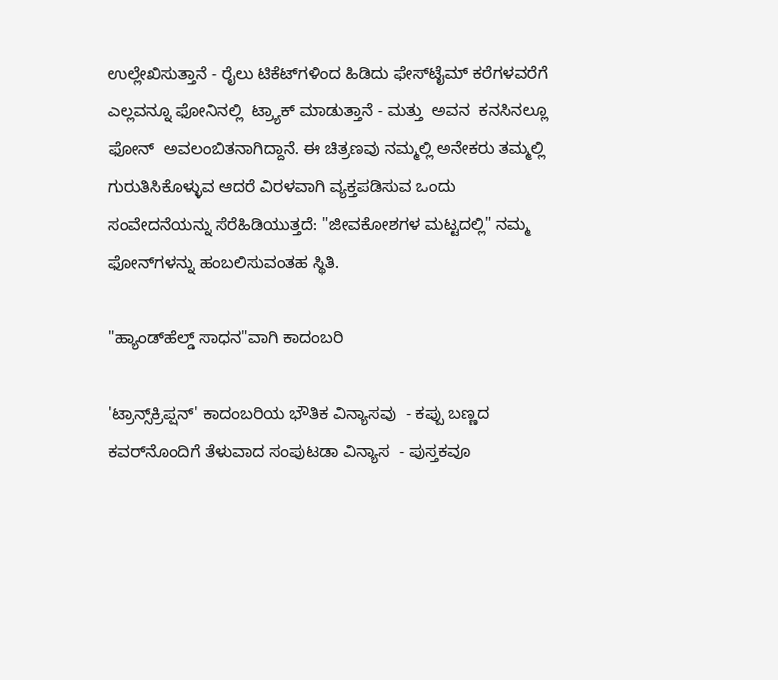ಉಲ್ಲೇಖಿಸುತ್ತಾನೆ - ರೈಲು ಟಿಕೆಟ್‌ಗಳಿಂದ ಹಿಡಿದು ಫೇಸ್‌ಟೈಮ್ ಕರೆಗಳವರೆಗೆ ಎಲ್ಲವನ್ನೂ ಫೋನಿನಲ್ಲಿ  ಟ್ರ್ಯಾಕ್ ಮಾಡುತ್ತಾನೆ - ಮತ್ತು  ಅವನ  ಕನಸಿನಲ್ಲೂ ಫೋನ್  ಅವಲಂಬಿತನಾಗಿದ್ದಾನೆ. ಈ ಚಿತ್ರಣವು ನಮ್ಮಲ್ಲಿ ಅನೇಕರು ತಮ್ಮಲ್ಲಿ ಗುರುತಿಸಿಕೊಳ್ಳುವ ಆದರೆ ವಿರಳವಾಗಿ ವ್ಯಕ್ತಪಡಿಸುವ ಒಂದು ಸಂವೇದನೆಯನ್ನು ಸೆರೆಹಿಡಿಯುತ್ತದೆ: "ಜೀವಕೋಶಗಳ ಮಟ್ಟದಲ್ಲಿ" ನಮ್ಮ ಫೋನ್‌ಗಳನ್ನು ಹಂಬಲಿಸುವಂತಹ ಸ್ಥಿತಿ.

"ಹ್ಯಾಂಡ್‌ಹೆಲ್ಡ್ ಸಾಧನ"ವಾಗಿ ಕಾದಂಬರಿ

'ಟ್ರಾನ್ಸ್‌ಕ್ರಿಪ್ಷನ್' ಕಾದಂಬರಿಯ ಭೌತಿಕ ವಿನ್ಯಾಸವು  - ಕಪ್ಪು ಬಣ್ಣದ ಕವರ್‌ನೊಂದಿಗೆ ತೆಳುವಾದ ಸಂಪುಟಡಾ ವಿನ್ಯಾಸ  - ಪುಸ್ತಕವೂ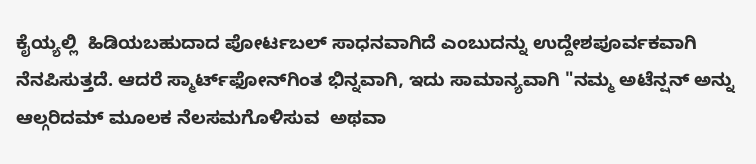ಕೈಯ್ಯಲ್ಲಿ  ಹಿಡಿಯಬಹುದಾದ ಪೋರ್ಟಬಲ್ ಸಾಧನವಾಗಿದೆ ಎಂಬುದನ್ನು ಉದ್ದೇಶಪೂರ್ವಕವಾಗಿ ನೆನಪಿಸುತ್ತದೆ. ಆದರೆ ಸ್ಮಾರ್ಟ್‌ಫೋನ್‌ಗಿಂತ ಭಿನ್ನವಾಗಿ, ಇದು ಸಾಮಾನ್ಯವಾಗಿ "ನಮ್ಮ ಅಟೆನ್ಷನ್ ಅನ್ನು ಆಲ್ಗರಿದಮ್ ಮೂಲಕ ನೆಲಸಮಗೊಳಿಸುವ  ಅಥವಾ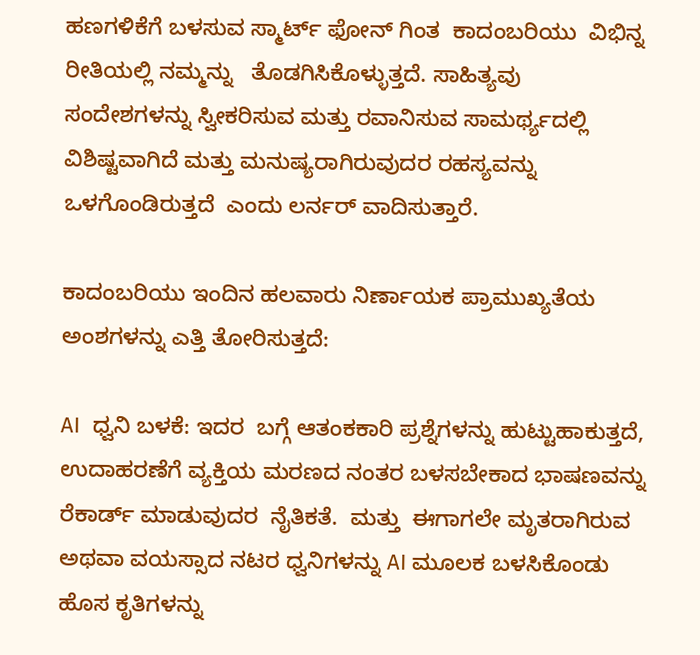ಹಣಗಳಿಕೆಗೆ ಬಳಸುವ ಸ್ಮಾರ್ಟ್ ಫೋನ್ ಗಿಂತ  ಕಾದಂಬರಿಯು  ವಿಭಿನ್ನ ರೀತಿಯಲ್ಲಿ ನಮ್ಮನ್ನು   ತೊಡಗಿಸಿಕೊಳ್ಳುತ್ತದೆ. ಸಾಹಿತ್ಯವು  ಸಂದೇಶಗಳನ್ನು ಸ್ವೀಕರಿಸುವ ಮತ್ತು ರವಾನಿಸುವ ಸಾಮರ್ಥ್ಯದಲ್ಲಿ ವಿಶಿಷ್ಟವಾಗಿದೆ ಮತ್ತು ಮನುಷ್ಯರಾಗಿರುವುದರ ರಹಸ್ಯವನ್ನು ಒಳಗೊಂಡಿರುತ್ತದೆ  ಎಂದು ಲರ್ನರ್ ವಾದಿಸುತ್ತಾರೆ.

ಕಾದಂಬರಿಯು ಇಂದಿನ ಹಲವಾರು ನಿರ್ಣಾಯಕ ಪ್ರಾಮುಖ್ಯತೆಯ ಅಂಶಗಳನ್ನು ಎತ್ತಿ ತೋರಿಸುತ್ತದೆ:

AI  ಧ್ವನಿ ಬಳಕೆ: ಇದರ  ಬಗ್ಗೆ ಆತಂಕಕಾರಿ ಪ್ರಶ್ನೆಗಳನ್ನು ಹುಟ್ಟುಹಾಕುತ್ತದೆ, ಉದಾಹರಣೆಗೆ ವ್ಯಕ್ತಿಯ ಮರಣದ ನಂತರ ಬಳಸಬೇಕಾದ ಭಾಷಣವನ್ನು ರೆಕಾರ್ಡ್ ಮಾಡುವುದರ  ನೈತಿಕತೆ.  ಮತ್ತು  ಈಗಾಗಲೇ ಮೃತರಾಗಿರುವ ಅಥವಾ ವಯಸ್ಸಾದ ನಟರ ಧ್ವನಿಗಳನ್ನು AI ಮೂಲಕ ಬಳಸಿಕೊಂಡು ಹೊಸ ಕೃತಿಗಳನ್ನು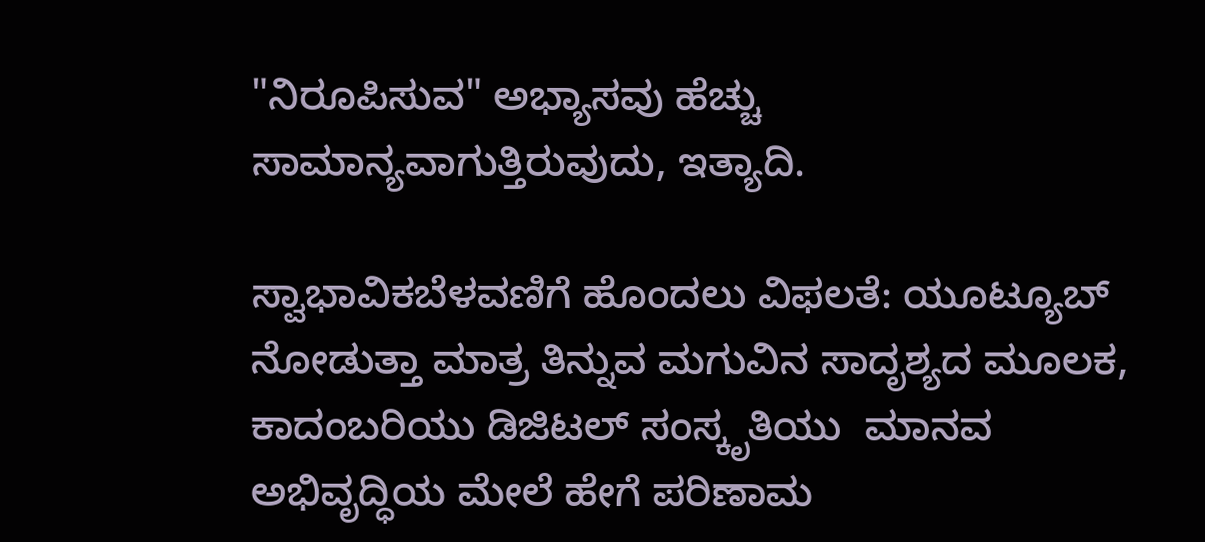"ನಿರೂಪಿಸುವ" ಅಭ್ಯಾಸವು ಹೆಚ್ಚು ಸಾಮಾನ್ಯವಾಗುತ್ತಿರುವುದು, ಇತ್ಯಾದಿ.

ಸ್ವಾಭಾವಿಕಬೆಳವಣಿಗೆ ಹೊಂದಲು ವಿಫಲತೆ: ಯೂಟ್ಯೂಬ್ ನೋಡುತ್ತಾ ಮಾತ್ರ ತಿನ್ನುವ ಮಗುವಿನ ಸಾದೃಶ್ಯದ ಮೂಲಕ, ಕಾದಂಬರಿಯು ಡಿಜಿಟಲ್ ಸಂಸ್ಕೃತಿಯು  ಮಾನವ ಅಭಿವೃದ್ಧಿಯ ಮೇಲೆ ಹೇಗೆ ಪರಿಣಾಮ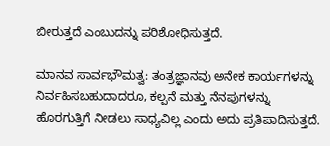ಬೀರುತ್ತದೆ ಎಂಬುದನ್ನು ಪರಿಶೋಧಿಸುತ್ತದೆ.

ಮಾನವ ಸಾರ್ವಭೌಮತ್ವ: ತಂತ್ರಜ್ಞಾನವು ಅನೇಕ ಕಾರ್ಯಗಳನ್ನು ನಿರ್ವಹಿಸಬಹುದಾದರೂ, ಕಲ್ಪನೆ ಮತ್ತು ನೆನಪುಗಳನ್ನು ಹೊರಗುತ್ತಿಗೆ ನೀಡಲು ಸಾಧ್ಯವಿಲ್ಲ ಎಂದು ಅದು ಪ್ರತಿಪಾದಿಸುತ್ತದೆ.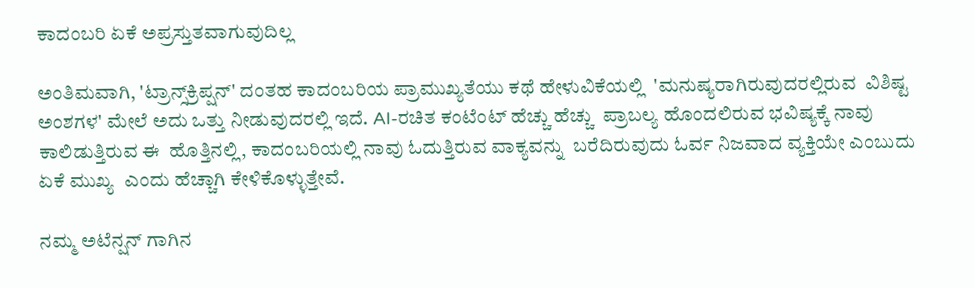ಕಾದಂಬರಿ ಏಕೆ ಅಪ್ರಸ್ತುತವಾಗುವುದಿಲ್ಲ

ಅಂತಿಮವಾಗಿ, 'ಟ್ರಾನ್ಸ್‌ಕ್ರಿಪ್ಷನ್' ದಂತಹ ಕಾದಂಬರಿಯ ಪ್ರಾಮುಖ್ಯತೆಯು ಕಥೆ ಹೇಳುವಿಕೆಯಲ್ಲಿ  'ಮನುಷ್ಯರಾಗಿರುವುದರಲ್ಲಿರುವ  ವಿಶಿಷ್ಟ ಅಂಶಗಳ' ಮೇಲೆ ಅದು ಒತ್ತು ನೀಡುವುದರಲ್ಲಿ ಇದೆ. AI-ರಚಿತ ಕಂಟೆಂಟ್ ಹೆಚ್ಚು ಹೆಚ್ಚು  ಪ್ರಾಬಲ್ಯ ಹೊಂದಲಿರುವ ಭವಿಷ್ಯಕ್ಕೆ ನಾವು ಕಾಲಿಡುತ್ತಿರುವ ಈ  ಹೊತ್ತಿನಲ್ಲಿ, ಕಾದಂಬರಿಯಲ್ಲಿ ನಾವು ಓದುತ್ತಿರುವ ವಾಕ್ಯವನ್ನು  ಬರೆದಿರುವುದು ಓರ್ವ ನಿಜವಾದ ವ್ಯಕ್ತಿಯೇ ಎಂಬುದು  ಏಕೆ ಮುಖ್ಯ  ಎಂದು ಹೆಚ್ಚಾಗಿ ಕೇಳಿಕೊಳ್ಳುತ್ತೇವೆ.

ನಮ್ಮ ಅಟೆನ್ಷನ್ ಗಾಗಿನ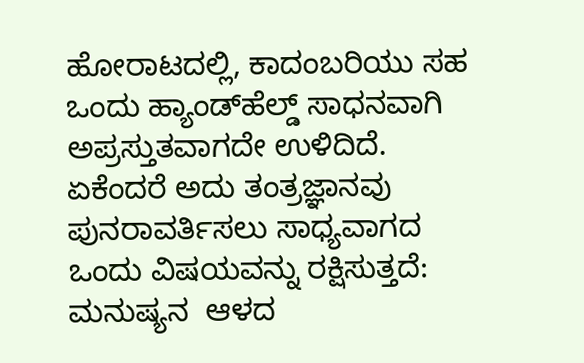ಹೋರಾಟದಲ್ಲಿ, ಕಾದಂಬರಿಯು ಸಹ ಒಂದು ಹ್ಯಾಂಡ್‌ಹೆಲ್ಡ್ ಸಾಧನವಾಗಿ ಅಪ್ರಸ್ತುತವಾಗದೇ ಉಳಿದಿದೆ. ಏಕೆಂದರೆ ಅದು ತಂತ್ರಜ್ಞಾನವು ಪುನರಾವರ್ತಿಸಲು ಸಾಧ್ಯವಾಗದ ಒಂದು ವಿಷಯವನ್ನು ರಕ್ಷಿಸುತ್ತದೆ: ಮನುಷ್ಯನ  ಆಳದ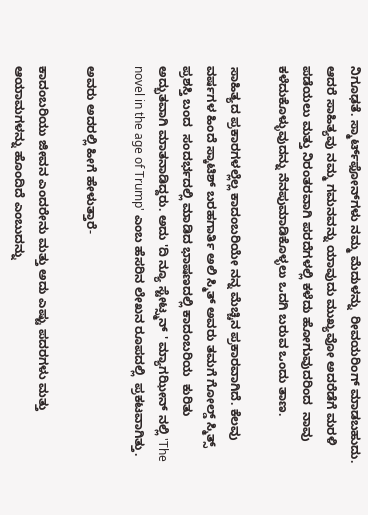ನಿಗೂಢತೆ. ಸ್ಮಾರ್ಟ್‌ಫೋನ್‌ಗಳು ನಮ್ಮ ಮೆದುಳನ್ನು  ರೀವಯರಿಂಗ್ ಮಾಡಬಹುದು. ಆದರೆ ಸಾಹಿತ್ಯವು ನಮ್ಮ ಗಮನವನ್ನು ಯಾವುದು ಮುಖ್ಯವೋ ಅದರೆಡೆಗೆ ಮರಳಿ ಪಡೆಯಲು ಮತ್ತು ನಿರಂತರವಾಗಿ ಪರದೆಗಳಲ್ಲಿ ಕಳೆದು ಹೋಗುವುದರಿಂದ  ನಾವು ಕಳೆದುಕೊಳ್ಳುವುದನ್ನು ನೆನಪುಮಾಡಿಕೊಳ್ಳಲು ಒದಗಿ ಬರುವ ಒಂದು ತಾಣ.

ಸಾಹಿತ್ಯದ ಪ್ರಕಾರಗಳಲ್ಲೆಲ್ಲ ಕಾದಂಬರಿಯೇ ನನ್ನ ಮೆಚ್ಚಿನ ಪ್ರಕಾರವಾಗಿದೆ. ಕೆಲವು ವರ್ಷಗಳ ಹಿಂದೆ ಸ್ಕಾಟಿಶ್ ಬರಹಗಾರ್ತಿ ಅಲಿ ಸ್ಮಿತ್ ಅವರು ತಮಗೆ ಗೋಲ್ಡ್ ಸ್ಮಿತ್ಸ್ ಪ್ರಶಸ್ತಿ ಬಂದ  ಸಂದರ್ಭದಲ್ಲಿ ಮಾಡಿದ ಭಾಷಣದಲ್ಲಿ ಕಾದಂಬರಿಯ  ಕುರಿತು ಅದ್ಭುತವಾಗಿ ಮಾತನಾಡಿದ್ದರು. ಅದು 'ದಿ ನ್ಯೂ ಸ್ಟೇಟ್ಸ್ಮನ್ ' ಮ್ಯಾಗಝೀನ್ ನಲ್ಲಿ 'The novel in the age of Trump' ಎಂಬ ಹೆಸರಿನ ಲೇಖನ ರೂಪದಲ್ಲಿ  ಪ್ರಕಟವಾಗಿತ್ತು.

ಅವರು ಅದರಲ್ಲಿ ಹೀಗೆ ಹೇಳುತ್ತಾರೆ-

ಕಾದಂಬರಿಯು ಜೀವನ ಎಂದರೇನು ಮತ್ತು ಅದು ಎಷ್ಟು ಪದರಗಳು ಮತ್ತು ಆಯಾಮಗಳನ್ನು ಹೊಂದಿದೆ ಎಂಬುದನ್ನು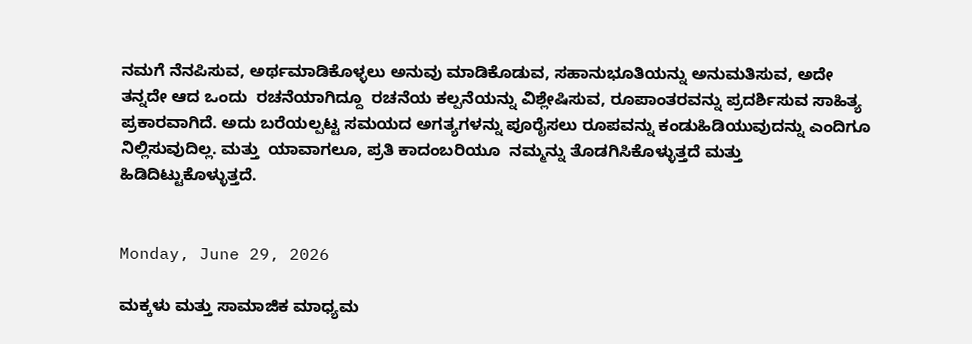ನಮಗೆ ನೆನಪಿಸುವ, ಅರ್ಥಮಾಡಿಕೊಳ್ಳಲು ಅನುವು ಮಾಡಿಕೊಡುವ, ಸಹಾನುಭೂತಿಯನ್ನು ಅನುಮತಿಸುವ, ಅದೇ ತನ್ನದೇ ಆದ ಒಂದು  ರಚನೆಯಾಗಿದ್ದೂ  ರಚನೆಯ ಕಲ್ಪನೆಯನ್ನು ವಿಶ್ಲೇಷಿಸುವ, ರೂಪಾಂತರವನ್ನು ಪ್ರದರ್ಶಿಸುವ ಸಾಹಿತ್ಯ ಪ್ರಕಾರವಾಗಿದೆ. ಅದು ಬರೆಯಲ್ಪಟ್ಟ ಸಮಯದ ಅಗತ್ಯಗಳನ್ನು ಪೂರೈಸಲು ರೂಪವನ್ನು ಕಂಡುಹಿಡಿಯುವುದನ್ನು ಎಂದಿಗೂ ನಿಲ್ಲಿಸುವುದಿಲ್ಲ. ಮತ್ತು  ಯಾವಾಗಲೂ, ಪ್ರತಿ ಕಾದಂಬರಿಯೂ  ನಮ್ಮನ್ನು ತೊಡಗಿಸಿಕೊಳ್ಳುತ್ತದೆ ಮತ್ತು ಹಿಡಿದಿಟ್ಟುಕೊಳ್ಳುತ್ತದೆ.


Monday, June 29, 2026

ಮಕ್ಕಳು ಮತ್ತು ಸಾಮಾಜಿಕ ಮಾಧ್ಯಮ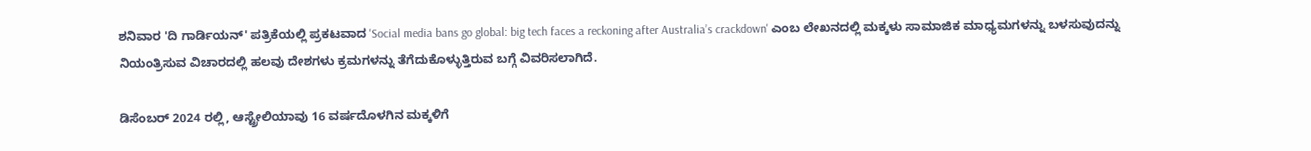ಶನಿವಾರ 'ದಿ ಗಾರ್ಡಿಯನ್' ಪತ್ರಿಕೆಯಲ್ಲಿ ಪ್ರಕಟವಾದ 'Social media bans go global: big tech faces a reckoning after Australia’s crackdown' ಎಂಬ ಲೇಖನದಲ್ಲಿ ಮಕ್ಕಳು ಸಾಮಾಜಿಕ ಮಾಧ್ಯಮಗಳನ್ನು ಬಳಸುವುದನ್ನು ನಿಯಂತ್ರಿಸುವ ವಿಚಾರದಲ್ಲಿ ಹಲವು ದೇಶಗಳು ಕ್ರಮಗಳನ್ನು ತೆಗೆದುಕೊಳ್ಳುತ್ತಿರುವ ಬಗ್ಗೆ ವಿವರಿಸಲಾಗಿದೆ.

ಡಿಸೆಂಬರ್ 2024 ರಲ್ಲಿ, ಆಸ್ಟ್ರೇಲಿಯಾವು 16 ವರ್ಷದೊಳಗಿನ ಮಕ್ಕಳಿಗೆ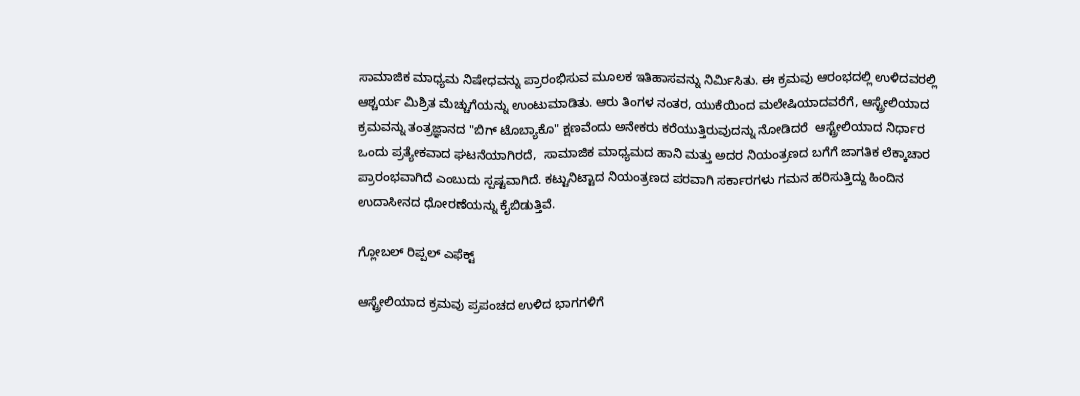ಸಾಮಾಜಿಕ ಮಾಧ್ಯಮ ನಿಷೇಧವನ್ನು ಪ್ರಾರಂಭಿಸುವ ಮೂಲಕ ಇತಿಹಾಸವನ್ನು ನಿರ್ಮಿಸಿತು. ಈ ಕ್ರಮವು ಆರಂಭದಲ್ಲಿ ಉಳಿದವರಲ್ಲಿ  ಆಶ್ಚರ್ಯ ಮಿಶ್ರಿತ ಮೆಚ್ಚುಗೆಯನ್ನು ಉಂಟುಮಾಡಿತು. ಆರು ತಿಂಗಳ ನಂತರ, ಯುಕೆಯಿಂದ ಮಲೇಷಿಯಾದವರೆಗೆ, ಆಸ್ಟ್ರೇಲಿಯಾದ ಕ್ರಮವನ್ನು ತಂತ್ರಜ್ಞಾನದ "ಬಿಗ್ ಟೊಬ್ಯಾಕೊ" ಕ್ಷಣವೆಂದು ಅನೇಕರು ಕರೆಯುತ್ತಿರುವುದನ್ನು ನೋಡಿದರೆ  ಆಸ್ಟ್ರೇಲಿಯಾದ ನಿರ್ಧಾರ ಒಂದು ಪ್ರತ್ಯೇಕವಾದ ಘಟನೆಯಾಗಿರದೆ,  ಸಾಮಾಜಿಕ ಮಾಧ್ಯಮದ ಹಾನಿ ಮತ್ತು ಅದರ ನಿಯಂತ್ರಣದ ಬಗೆಗೆ ಜಾಗತಿಕ ಲೆಕ್ಕಾಚಾರ ಪ್ರಾರಂಭವಾಗಿದೆ ಎಂಬುದು ಸ್ಪಷ್ಟವಾಗಿದೆ. ಕಟ್ಟುನಿಟ್ಟಾದ ನಿಯಂತ್ರಣದ ಪರವಾಗಿ ಸರ್ಕಾರಗಳು ಗಮನ ಹರಿಸುತ್ತಿದ್ದು ಹಿಂದಿನ ಉದಾಸೀನದ ಧೋರಣೆಯನ್ನು ಕೈಬಿಡುತ್ತಿವೆ.

ಗ್ಲೋಬಲ್ ರಿಪ್ಪಲ್ ಎಫೆಕ್ಟ್

ಆಸ್ಟ್ರೇಲಿಯಾದ ಕ್ರಮವು ಪ್ರಪಂಚದ ಉಳಿದ ಭಾಗಗಳಿಗೆ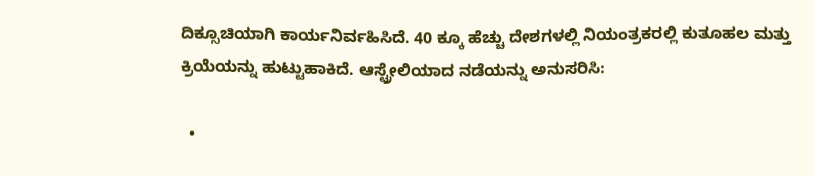ದಿಕ್ಸೂಚಿಯಾಗಿ ಕಾರ್ಯನಿರ್ವಹಿಸಿದೆ. 40 ಕ್ಕೂ ಹೆಚ್ಚು ದೇಶಗಳಲ್ಲಿ ನಿಯಂತ್ರಕರಲ್ಲಿ ಕುತೂಹಲ ಮತ್ತು ಕ್ರಿಯೆಯನ್ನು ಹುಟ್ಟುಹಾಕಿದೆ. ಆಸ್ಟ್ರೇಲಿಯಾದ ನಡೆಯನ್ನು ಅನುಸರಿಸಿ:

  •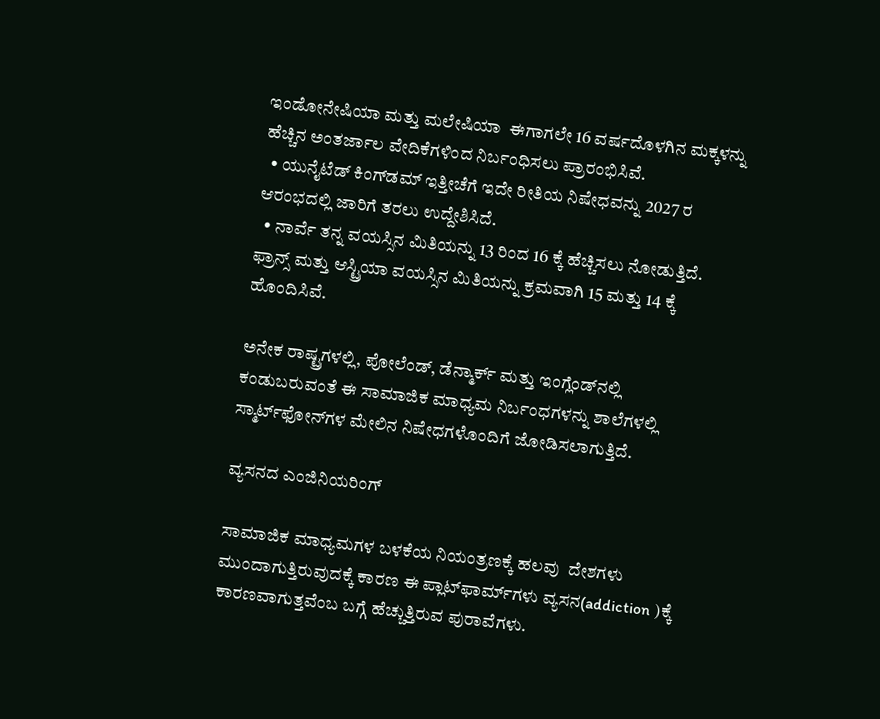ಇಂಡೋನೇಷಿಯಾ ಮತ್ತು ಮಲೇಷಿಯಾ  ಈಗಾಗಲೇ 16 ವರ್ಷದೊಳಗಿನ ಮಕ್ಕಳನ್ನು ಹೆಚ್ಚಿನ ಅಂತರ್ಜಾಲ ವೇದಿಕೆಗಳಿಂದ ನಿರ್ಬಂಧಿಸಲು ಪ್ರಾರಂಭಿಸಿವೆ.
  • ಯುನೈಟೆಡ್ ಕಿಂಗ್‌ಡಮ್ ಇತ್ತೀಚೆಗೆ ಇದೇ ರೀತಿಯ ನಿಷೇಧವನ್ನು 2027 ರ ಆರಂಭದಲ್ಲಿ ಜಾರಿಗೆ ತರಲು ಉದ್ದೇಶಿಸಿದೆ.
  • ನಾರ್ವೆ ತನ್ನ ವಯಸ್ಸಿನ ಮಿತಿಯನ್ನು 13 ರಿಂದ 16 ಕ್ಕೆ ಹೆಚ್ಚಿಸಲು ನೋಡುತ್ತಿದೆ. ಫ್ರಾನ್ಸ್ ಮತ್ತು ಆಸ್ಟ್ರಿಯಾ ವಯಸ್ಸಿನ ಮಿತಿಯನ್ನು ಕ್ರಮವಾಗಿ 15 ಮತ್ತು 14 ಕ್ಕೆ ಹೊಂದಿಸಿವೆ.

ಅನೇಕ ರಾಷ್ಟ್ರಗಳಲ್ಲಿ, ಪೋಲೆಂಡ್, ಡೆನ್ಮಾರ್ಕ್ ಮತ್ತು ಇಂಗ್ಲೆಂಡ್‌ನಲ್ಲಿ ಕಂಡುಬರುವಂತೆ ಈ ಸಾಮಾಜಿಕ ಮಾಧ್ಯಮ ನಿರ್ಬಂಧಗಳನ್ನು ಶಾಲೆಗಳಲ್ಲಿ ಸ್ಮಾರ್ಟ್‌ಫೋನ್‌ಗಳ ಮೇಲಿನ ನಿಷೇಧಗಳೊಂದಿಗೆ ಜೋಡಿಸಲಾಗುತ್ತಿದೆ.

ವ್ಯಸನದ ಎಂಜಿನಿಯರಿಂಗ್

ಸಾಮಾಜಿಕ ಮಾಧ್ಯಮಗಳ ಬಳಕೆಯ ನಿಯಂತ್ರಣಕ್ಕೆ ಹಲವು  ದೇಶಗಳು ಮುಂದಾಗುತ್ತಿರುವುದಕ್ಕೆ ಕಾರಣ ಈ ಪ್ಲಾಟ್‌ಫಾರ್ಮ್‌ಗಳು ವ್ಯಸನ(addiction )ಕ್ಕೆ  ಕಾರಣವಾಗುತ್ತವೆಂಬ ಬಗ್ಗೆ ಹೆಚ್ಚುತ್ತಿರುವ ಪುರಾವೆಗಳು.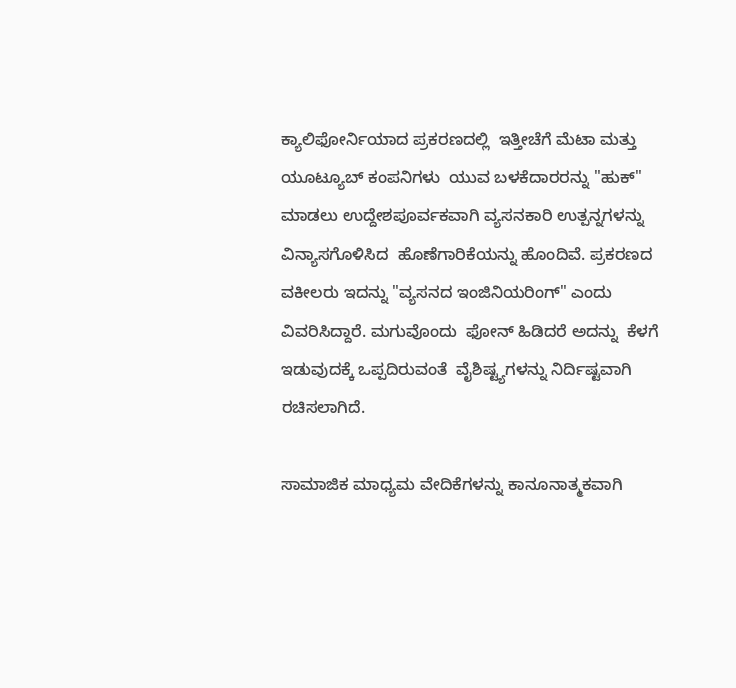ಕ್ಯಾಲಿಫೋರ್ನಿಯಾದ ಪ್ರಕರಣದಲ್ಲಿ  ಇತ್ತೀಚೆಗೆ ಮೆಟಾ ಮತ್ತು ಯೂಟ್ಯೂಬ್ ಕಂಪನಿಗಳು  ಯುವ ಬಳಕೆದಾರರನ್ನು "ಹುಕ್" ಮಾಡಲು ಉದ್ದೇಶಪೂರ್ವಕವಾಗಿ ವ್ಯಸನಕಾರಿ ಉತ್ಪನ್ನಗಳನ್ನು ವಿನ್ಯಾಸಗೊಳಿಸಿದ  ಹೊಣೆಗಾರಿಕೆಯನ್ನು ಹೊಂದಿವೆ. ಪ್ರಕರಣದ ವಕೀಲರು ಇದನ್ನು "ವ್ಯಸನದ ಇಂಜಿನಿಯರಿಂಗ್" ಎಂದು ವಿವರಿಸಿದ್ದಾರೆ. ಮಗುವೊಂದು  ಫೋನ್ ಹಿಡಿದರೆ ಅದನ್ನು  ಕೆಳಗೆ ಇಡುವುದಕ್ಕೆ ಒಪ್ಪದಿರುವಂತೆ  ವೈಶಿಷ್ಟ್ಯಗಳನ್ನು ನಿರ್ದಿಷ್ಟವಾಗಿ ರಚಿಸಲಾಗಿದೆ.

ಸಾಮಾಜಿಕ ಮಾಧ್ಯಮ ವೇದಿಕೆಗಳನ್ನು ಕಾನೂನಾತ್ಮಕವಾಗಿ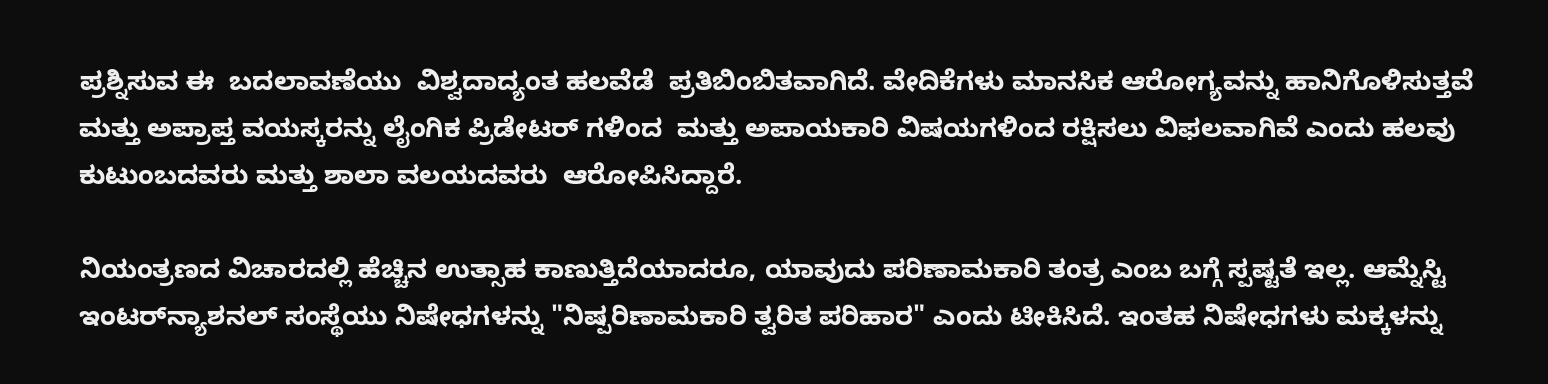ಪ್ರಶ್ನಿಸುವ ಈ  ಬದಲಾವಣೆಯು  ವಿಶ್ವದಾದ್ಯಂತ ಹಲವೆಡೆ  ಪ್ರತಿಬಿಂಬಿತವಾಗಿದೆ. ವೇದಿಕೆಗಳು ಮಾನಸಿಕ ಆರೋಗ್ಯವನ್ನು ಹಾನಿಗೊಳಿಸುತ್ತವೆ ಮತ್ತು ಅಪ್ರಾಪ್ತ ವಯಸ್ಕರನ್ನು ಲೈಂಗಿಕ ಪ್ರಿಡೇಟರ್ ಗಳಿಂದ  ಮತ್ತು ಅಪಾಯಕಾರಿ ವಿಷಯಗಳಿಂದ ರಕ್ಷಿಸಲು ವಿಫಲವಾಗಿವೆ ಎಂದು ಹಲವು ಕುಟುಂಬದವರು ಮತ್ತು ಶಾಲಾ ವಲಯದವರು  ಆರೋಪಿಸಿದ್ದಾರೆ.

ನಿಯಂತ್ರಣದ ವಿಚಾರದಲ್ಲಿ ಹೆಚ್ಚಿನ ಉತ್ಸಾಹ ಕಾಣುತ್ತಿದೆಯಾದರೂ, ಯಾವುದು ಪರಿಣಾಮಕಾರಿ ತಂತ್ರ ಎಂಬ ಬಗ್ಗೆ ಸ್ಪಷ್ಟತೆ ಇಲ್ಲ. ಆಮ್ನೆಸ್ಟಿ ಇಂಟರ್‌ನ್ಯಾಶನಲ್ ಸಂಸ್ಥೆಯು ನಿಷೇಧಗಳನ್ನು "ನಿಷ್ಪರಿಣಾಮಕಾರಿ ತ್ವರಿತ ಪರಿಹಾರ" ಎಂದು ಟೀಕಿಸಿದೆ. ಇಂತಹ ನಿಷೇಧಗಳು ಮಕ್ಕಳನ್ನು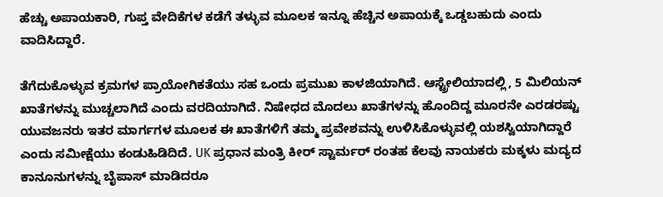ಹೆಚ್ಚು ಅಪಾಯಕಾರಿ, ಗುಪ್ತ ವೇದಿಕೆಗಳ ಕಡೆಗೆ ತಳ್ಳುವ ಮೂಲಕ ಇನ್ನೂ ಹೆಚ್ಚಿನ ಅಪಾಯಕ್ಕೆ ಒಡ್ಡಬಹುದು ಎಂದು ವಾದಿಸಿದ್ದಾರೆ.

ತೆಗೆದುಕೊಳ್ಳುವ ಕ್ರಮಗಳ ಪ್ರಾಯೋಗಿಕತೆಯು ಸಹ ಒಂದು ಪ್ರಮುಖ ಕಾಳಜಿಯಾಗಿದೆ. ಆಸ್ಟ್ರೇಲಿಯಾದಲ್ಲಿ, 5 ಮಿಲಿಯನ್ ಖಾತೆಗಳನ್ನು ಮುಚ್ಚಲಾಗಿದೆ ಎಂದು ವರದಿಯಾಗಿದೆ. ನಿಷೇಧದ ಮೊದಲು ಖಾತೆಗಳನ್ನು ಹೊಂದಿದ್ದ ಮೂರನೇ ಎರಡರಷ್ಟು ಯುವಜನರು ಇತರ ಮಾರ್ಗಗಳ ಮೂಲಕ ಈ ಖಾತೆಗಳಿಗೆ ತಮ್ಮ ಪ್ರವೇಶವನ್ನು ಉಳಿಸಿಕೊಳ್ಳುವಲ್ಲಿ ಯಶಸ್ವಿಯಾಗಿದ್ದಾರೆ ಎಂದು ಸಮೀಕ್ಷೆಯು ಕಂಡುಹಿಡಿದಿದೆ. UK ಪ್ರಧಾನ ಮಂತ್ರಿ ಕೀರ್ ಸ್ಟಾರ್ಮರ್ ರಂತಹ ಕೆಲವು ನಾಯಕರು ಮಕ್ಕಳು ಮದ್ಯದ ಕಾನೂನುಗಳನ್ನು ಬೈಪಾಸ್ ಮಾಡಿದರೂ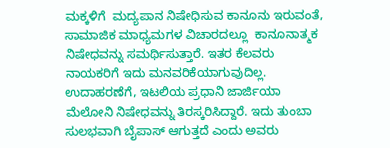ಮಕ್ಕಳಿಗೆ  ಮದ್ಯಪಾನ ನಿಷೇಧಿಸುವ ಕಾನೂನು ಇರುವಂತೆ, ಸಾಮಾಜಿಕ ಮಾಧ್ಯಮಗಳ ವಿಚಾರದಲ್ಲೂ  ಕಾನೂನಾತ್ಮಕ ನಿಷೇಧವನ್ನು ಸಮರ್ಥಿಸುತ್ತಾರೆ. ಇತರ ಕೆಲವರು ನಾಯಕರಿಗೆ ಇದು ಮನವರಿಕೆಯಾಗುವುದಿಲ್ಲ. ಉದಾಹರಣೆಗೆ, ಇಟಲಿಯ ಪ್ರಧಾನಿ ಜಾರ್ಜಿಯಾ ಮೆಲೋನಿ ನಿಷೇಧವನ್ನು ತಿರಸ್ಕರಿಸಿದ್ದಾರೆ. ಇದು ತುಂಬಾ ಸುಲಭವಾಗಿ ಬೈಪಾಸ್ ಆಗುತ್ತದೆ ಎಂದು ಅವರು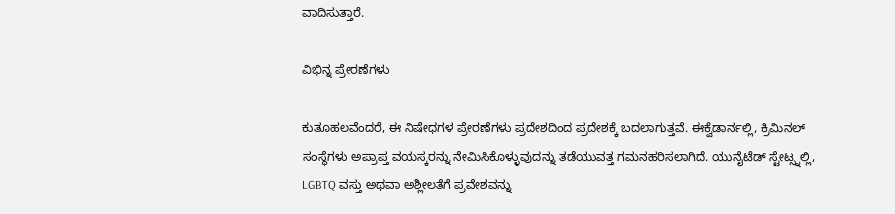ವಾದಿಸುತ್ತಾರೆ.

ವಿಭಿನ್ನ ಪ್ರೇರಣೆಗಳು

ಕುತೂಹಲವೆಂದರೆ, ಈ ನಿಷೇಧಗಳ ಪ್ರೇರಣೆಗಳು ಪ್ರದೇಶದಿಂದ ಪ್ರದೇಶಕ್ಕೆ ಬದಲಾಗುತ್ತವೆ. ಈಕ್ವೆಡಾರ್ನಲ್ಲಿ, ಕ್ರಿಮಿನಲ್ ಸಂಸ್ಥೆಗಳು ಅಪ್ರಾಪ್ತ ವಯಸ್ಕರನ್ನು ನೇಮಿಸಿಕೊಳ್ಳುವುದನ್ನು ತಡೆಯುವತ್ತ ಗಮನಹರಿಸಲಾಗಿದೆ. ಯುನೈಟೆಡ್ ಸ್ಟೇಟ್ಸ್ನಲ್ಲಿ, LGBTQ ವಸ್ತು ಅಥವಾ ಅಶ್ಲೀಲತೆಗೆ ಪ್ರವೇಶವನ್ನು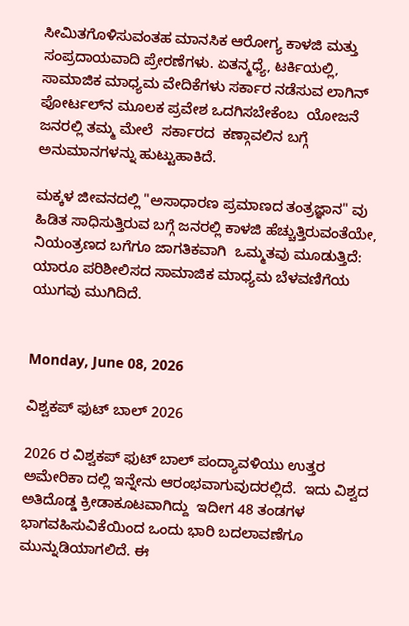ಸೀಮಿತಗೊಳಿಸುವಂತಹ ಮಾನಸಿಕ ಆರೋಗ್ಯ ಕಾಳಜಿ ಮತ್ತು ಸಂಪ್ರದಾಯವಾದಿ ಪ್ರೇರಣೆಗಳು. ಏತನ್ಮಧ್ಯೆ, ಟರ್ಕಿಯಲ್ಲಿ, ಸಾಮಾಜಿಕ ಮಾಧ್ಯಮ ವೇದಿಕೆಗಳು ಸರ್ಕಾರ ನಡೆಸುವ ಲಾಗಿನ್ ಪೋರ್ಟಲ್‌ನ ಮೂಲಕ ಪ್ರವೇಶ ಒದಗಿಸಬೇಕೆಂಬ  ಯೋಜನೆ ಜನರಲ್ಲಿ ತಮ್ಮ ಮೇಲೆ  ಸರ್ಕಾರದ  ಕಣ್ಗಾವಲಿನ ಬಗ್ಗೆ ಅನುಮಾನಗಳನ್ನು ಹುಟ್ಟುಹಾಕಿದೆ.

ಮಕ್ಕಳ ಜೀವನದಲ್ಲಿ "ಅಸಾಧಾರಣ ಪ್ರಮಾಣದ ತಂತ್ರಜ್ಞಾನ" ವು  ಹಿಡಿತ ಸಾಧಿಸುತ್ತಿರುವ ಬಗ್ಗೆ ಜನರಲ್ಲಿ ಕಾಳಜಿ ಹೆಚ್ಚುತ್ತಿರುವಂತೆಯೇ, ನಿಯಂತ್ರಣದ ಬಗೆಗೂ ಜಾಗತಿಕವಾಗಿ  ಒಮ್ಮತವು ಮೂಡುತ್ತಿದೆ: ಯಾರೂ ಪರಿಶೀಲಿಸದ ಸಾಮಾಜಿಕ ಮಾಧ್ಯಮ ಬೆಳವಣಿಗೆಯ ಯುಗವು ಮುಗಿದಿದೆ.


Monday, June 08, 2026

ವಿಶ್ವಕಪ್ ಫುಟ್ ಬಾಲ್ 2026

2026 ರ ವಿಶ್ವಕಪ್ ಫುಟ್ ಬಾಲ್ ಪಂದ್ಯಾವಳಿಯು ಉತ್ತರ ಅಮೇರಿಕಾ ದಲ್ಲಿ ಇನ್ನೇನು ಆರಂಭವಾಗುವುದರಲ್ಲಿದೆ.  ಇದು ವಿಶ್ವದ ಅತಿದೊಡ್ಡ ಕ್ರೀಡಾಕೂಟವಾಗಿದ್ದು  ಇದೀಗ 48 ತಂಡಗಳ ಭಾಗವಹಿಸುವಿಕೆಯಿಂದ ಒಂದು ಭಾರಿ ಬದಲಾವಣೆಗೂ  ಮುನ್ನುಡಿಯಾಗಲಿದೆ. ಈ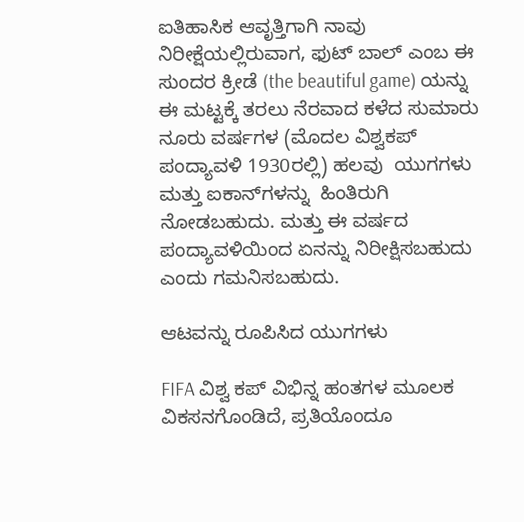ಐತಿಹಾಸಿಕ ಆವೃತ್ತಿಗಾಗಿ ನಾವು ನಿರೀಕ್ಷೆಯಲ್ಲಿರುವಾಗ, ಫುಟ್ ಬಾಲ್ ಎಂಬ ಈ ಸುಂದರ ಕ್ರೀಡೆ (the beautiful game) ಯನ್ನು ಈ ಮಟ್ಟಕ್ಕೆ ತರಲು ನೆರವಾದ ಕಳೆದ ಸುಮಾರು ನೂರು ವರ್ಷಗಳ (ಮೊದಲ ವಿಶ್ವಕಪ್ ಪಂದ್ಯಾವಳಿ 1930ರಲ್ಲಿ) ಹಲವು  ಯುಗಗಳು ಮತ್ತು ಐಕಾನ್‌ಗಳನ್ನು  ಹಿಂತಿರುಗಿ ನೋಡಬಹುದು. ಮತ್ತು ಈ ವರ್ಷದ  ಪಂದ್ಯಾವಳಿಯಿಂದ ಏನನ್ನು ನಿರೀಕ್ಷಿಸಬಹುದು ಎಂದು ಗಮನಿಸಬಹುದು.

ಆಟವನ್ನು ರೂಪಿಸಿದ ಯುಗಗಳು

FIFA ವಿಶ್ವ ಕಪ್ ವಿಭಿನ್ನ ಹಂತಗಳ ಮೂಲಕ ವಿಕಸನಗೊಂಡಿದೆ, ಪ್ರತಿಯೊಂದೂ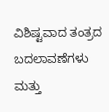ವಿಶಿಷ್ಟವಾದ ತಂತ್ರದ ಬದಲಾವಣೆಗಳು ಮತ್ತು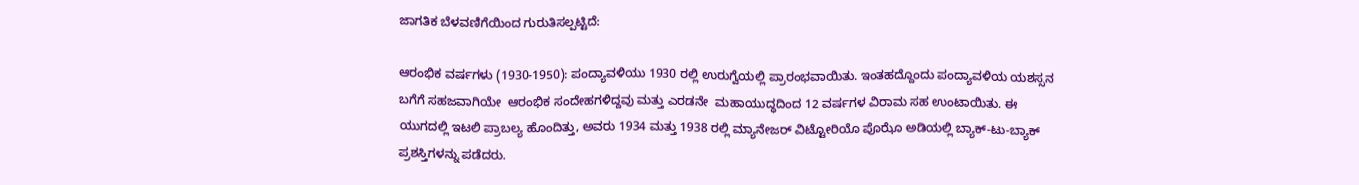ಜಾಗತಿಕ ಬೆಳವಣಿಗೆಯಿಂದ ಗುರುತಿಸಲ್ಪಟ್ಟಿದೆ:

ಆರಂಭಿಕ ವರ್ಷಗಳು (1930-1950): ಪಂದ್ಯಾವಳಿಯು 1930 ರಲ್ಲಿ ಉರುಗ್ವೆಯಲ್ಲಿ ಪ್ರಾರಂಭವಾಯಿತು. ಇಂತಹದ್ದೊಂದು ಪಂದ್ಯಾವಳಿಯ ಯಶಸ್ಸನ ಬಗೆಗೆ ಸಹಜವಾಗಿಯೇ  ಆರಂಭಿಕ ಸಂದೇಹಗಳಿದ್ದವು ಮತ್ತು ಎರಡನೇ  ಮಹಾಯುದ್ಧದಿಂದ 12 ವರ್ಷಗಳ ವಿರಾಮ ಸಹ ಉಂಟಾಯಿತು. ಈ ಯುಗದಲ್ಲಿ ಇಟಲಿ ಪ್ರಾಬಲ್ಯ ಹೊಂದಿತ್ತು, ಅವರು 1934 ಮತ್ತು 1938 ರಲ್ಲಿ ಮ್ಯಾನೇಜರ್ ವಿಟ್ಟೋರಿಯೊ ಪೊಝೊ ಅಡಿಯಲ್ಲಿ ಬ್ಯಾಕ್-ಟು-ಬ್ಯಾಕ್ ಪ್ರಶಸ್ತಿಗಳನ್ನು ಪಡೆದರು.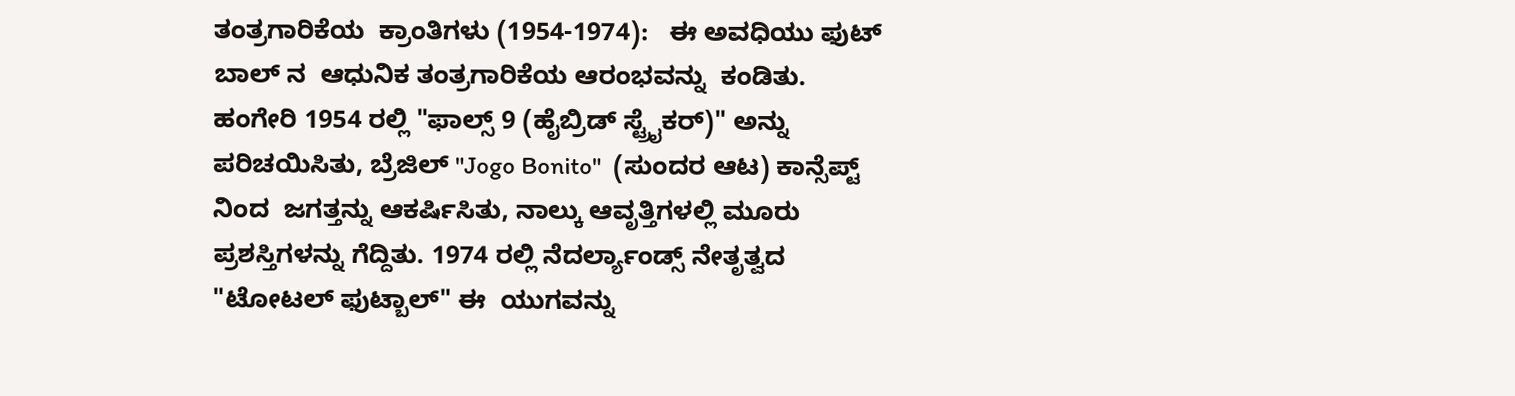ತಂತ್ರಗಾರಿಕೆಯ  ಕ್ರಾಂತಿಗಳು (1954-1974):   ಈ ಅವಧಿಯು ಫುಟ್ ಬಾಲ್ ನ  ಆಧುನಿಕ ತಂತ್ರಗಾರಿಕೆಯ ಆರಂಭವನ್ನು  ಕಂಡಿತು. ಹಂಗೇರಿ 1954 ರಲ್ಲಿ "ಫಾಲ್ಸ್ 9 (ಹೈಬ್ರಿಡ್ ಸ್ಟ್ರೈಕರ್)" ಅನ್ನು ಪರಿಚಯಿಸಿತು, ಬ್ರೆಜಿಲ್ "Jogo Bonito"  (ಸುಂದರ ಆಟ) ಕಾನ್ಸೆಪ್ಟ್ ನಿಂದ  ಜಗತ್ತನ್ನು ಆಕರ್ಷಿಸಿತು, ನಾಲ್ಕು ಆವೃತ್ತಿಗಳಲ್ಲಿ ಮೂರು ಪ್ರಶಸ್ತಿಗಳನ್ನು ಗೆದ್ದಿತು. 1974 ರಲ್ಲಿ ನೆದರ್ಲ್ಯಾಂಡ್ಸ್ ನೇತೃತ್ವದ "ಟೋಟಲ್ ಫುಟ್ಬಾಲ್" ಈ  ಯುಗವನ್ನು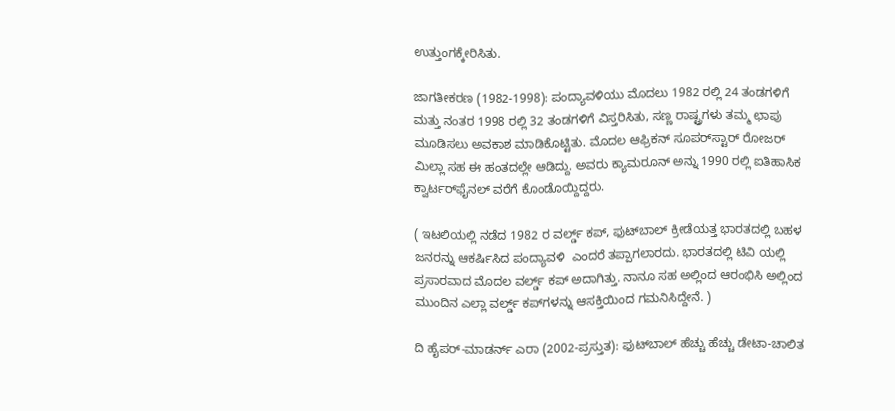ಉತ್ತುಂಗಕ್ಕೇರಿಸಿತು.

ಜಾಗತೀಕರಣ (1982-1998): ಪಂದ್ಯಾವಳಿಯು ಮೊದಲು 1982 ರಲ್ಲಿ 24 ತಂಡಗಳಿಗೆ ಮತ್ತು ನಂತರ 1998 ರಲ್ಲಿ 32 ತಂಡಗಳಿಗೆ ವಿಸ್ತರಿಸಿತು, ಸಣ್ಣ ರಾಷ್ಟ್ರಗಳು ತಮ್ಮ ಛಾಪು ಮೂಡಿಸಲು ಅವಕಾಶ ಮಾಡಿಕೊಟ್ಟಿತು. ಮೊದಲ ಆಫ್ರಿಕನ್ ಸೂಪರ್‌ಸ್ಟಾರ್ ರೋಜರ್ ಮಿಲ್ಲಾ ಸಹ ಈ ಹಂತದಲ್ಲೇ ಆಡಿದ್ದು. ಅವರು ಕ್ಯಾಮರೂನ್ ಅನ್ನು 1990 ರಲ್ಲಿ ಐತಿಹಾಸಿಕ ಕ್ವಾರ್ಟರ್‌ಫೈನಲ್ ವರೆ‌ಗೆ ಕೊಂಡೊಯ್ದಿದ್ದರು.

( ಇಟಲಿಯಲ್ಲಿ ನಡೆದ 1982 ರ ವರ್ಲ್ಡ್ ಕಪ್, ಫುಟ್‌ಬಾಲ್ ಕ್ರೀಡೆಯತ್ತ ಭಾರತದಲ್ಲಿ ಬಹಳ ಜನರನ್ನು ಆಕರ್ಷಿಸಿದ ಪಂದ್ಯಾವಳಿ  ಎಂದರೆ ತಪ್ಪಾಗಲಾರದು. ಭಾರತದಲ್ಲಿ ಟಿವಿ ಯಲ್ಲಿ ಪ್ರಸಾರವಾದ ಮೊದಲ ವರ್ಲ್ಡ್ ಕಪ್ ಅದಾಗಿತ್ತು. ನಾನೂ ಸಹ ಅಲ್ಲಿಂದ ಆರಂಭಿಸಿ ಅಲ್ಲಿಂದ ಮುಂದಿನ ಎಲ್ಲಾ ವರ್ಲ್ಡ್ ಕಪ್‌ಗಳನ್ನು ಆಸಕ್ತಿಯಿಂದ ಗಮನಿಸಿದ್ದೇನೆ. )

ದಿ ಹೈಪರ್-ಮಾಡರ್ನ್ ಎರಾ (2002-ಪ್ರಸ್ತುತ): ಫುಟ್‌ಬಾಲ್ ಹೆಚ್ಚು ಹೆಚ್ಚು ಡೇಟಾ-ಚಾಲಿತ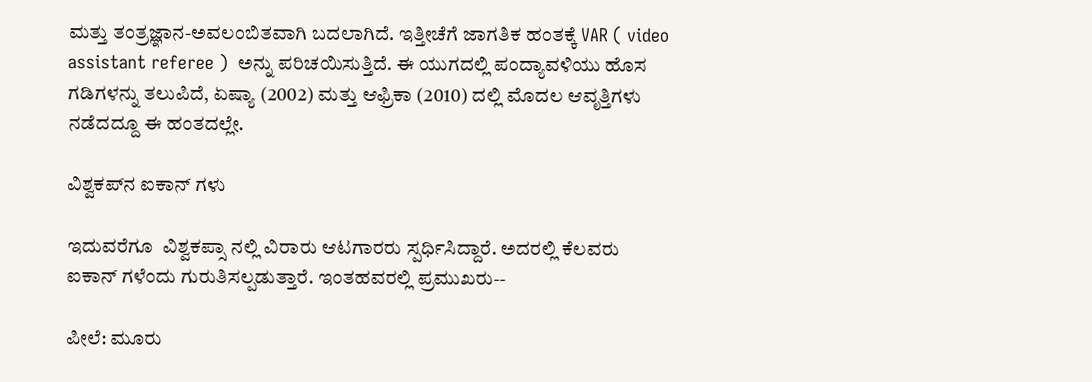ಮತ್ತು ತಂತ್ರಜ್ಞಾನ-ಅವಲಂಬಿತವಾಗಿ ಬದಲಾಗಿದೆ. ಇತ್ತೀಚೆಗೆ ಜಾಗತಿಕ ಹಂತಕ್ಕೆ VAR ( video assistant referee )  ಅನ್ನು ಪರಿಚಯಿಸುತ್ತಿದೆ. ಈ ಯುಗದಲ್ಲಿ ಪಂದ್ಯಾವಳಿಯು ಹೊಸ ಗಡಿಗಳನ್ನು ತಲುಪಿದೆ, ಏಷ್ಯಾ (2002) ಮತ್ತು ಆಫ್ರಿಕಾ (2010) ದಲ್ಲಿ ಮೊದಲ ಆವೃತ್ತಿಗಳು ನಡೆದದ್ದೂ ಈ ಹಂತದಲ್ಲೇ.

ವಿಶ್ವಕಪ್‌ನ ಐಕಾನ್ ಗಳು

ಇದುವರೆಗೂ  ವಿಶ್ವಕಪ್ಸಾ ನಲ್ಲಿ ವಿರಾರು ಆಟಗಾರರು ಸ್ಪರ್ಧಿಸಿದ್ದಾರೆ. ಅದರಲ್ಲಿ ಕೆಲವರು ಐಕಾನ್ ಗಳೆಂದು ಗುರುತಿಸಲ್ಪಡುತ್ತಾರೆ. ಇಂತಹವರಲ್ಲಿ ಪ್ರಮುಖರು--

ಪೀಲೆ: ಮೂರು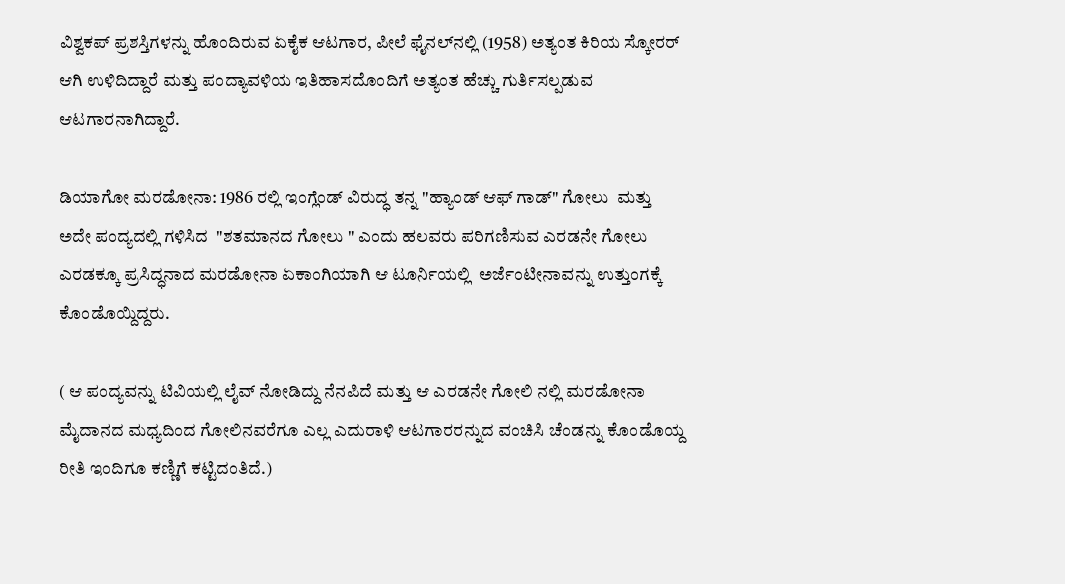ವಿಶ್ವಕಪ್ ಪ್ರಶಸ್ತಿಗಳನ್ನು ಹೊಂದಿರುವ ಏಕೈಕ ಆಟಗಾರ, ಪೀಲೆ ಫೈನಲ್‌ನಲ್ಲಿ (1958) ಅತ್ಯಂತ ಕಿರಿಯ ಸ್ಕೋರರ್ ಆಗಿ ಉಳಿದಿದ್ದಾರೆ ಮತ್ತು ಪಂದ್ಯಾವಳಿಯ ಇತಿಹಾಸದೊಂದಿಗೆ ಅತ್ಯಂತ ಹೆಚ್ಚು ಗುರ್ತಿಸಲ್ಪಡುವ ಆಟಗಾರನಾಗಿದ್ದಾರೆ.

ಡಿಯಾಗೋ ಮರಡೋನಾ: 1986 ರಲ್ಲಿ ಇಂಗ್ಲೆಂಡ್ ವಿರುದ್ಧ ತನ್ನ "ಹ್ಯಾಂಡ್ ಆಫ್ ಗಾಡ್" ಗೋಲು  ಮತ್ತು ಅದೇ ಪಂದ್ಯದಲ್ಲಿ ಗಳಿಸಿದ  "ಶತಮಾನದ ಗೋಲು " ಎಂದು ಹಲವರು ಪರಿಗಣಿಸುವ ಎರಡನೇ ಗೋಲು  ಎರಡಕ್ಕೂ ಪ್ರಸಿದ್ಧನಾದ ಮರಡೋನಾ ಏಕಾಂಗಿಯಾಗಿ ಆ ಟೂರ್ನಿಯಲ್ಲಿ  ಅರ್ಜೆಂಟೀನಾವನ್ನು ಉತ್ತುಂಗಕ್ಕೆ ಕೊಂಡೊಯ್ದಿದ್ದರು.

( ಆ ಪಂದ್ಯವನ್ನು ಟಿವಿಯಲ್ಲಿ ಲೈವ್ ನೋಡಿದ್ದು ನೆನಪಿದೆ ಮತ್ತು ಆ ಎರಡನೇ ಗೋಲಿ ನಲ್ಲಿ ಮರಡೋನಾ ಮೈದಾನದ ಮಧ್ಯದಿಂದ ಗೋಲಿನವರೆಗೂ ಎಲ್ಲ ಎದುರಾಳಿ ಆಟಗಾರರನ್ನುದ ವಂಚಿಸಿ ಚೆಂಡನ್ನು ಕೊಂಡೊಯ್ದ ರೀತಿ ಇಂದಿಗೂ ಕಣ್ಣಿಗೆ ಕಟ್ಟಿದಂತಿದೆ.)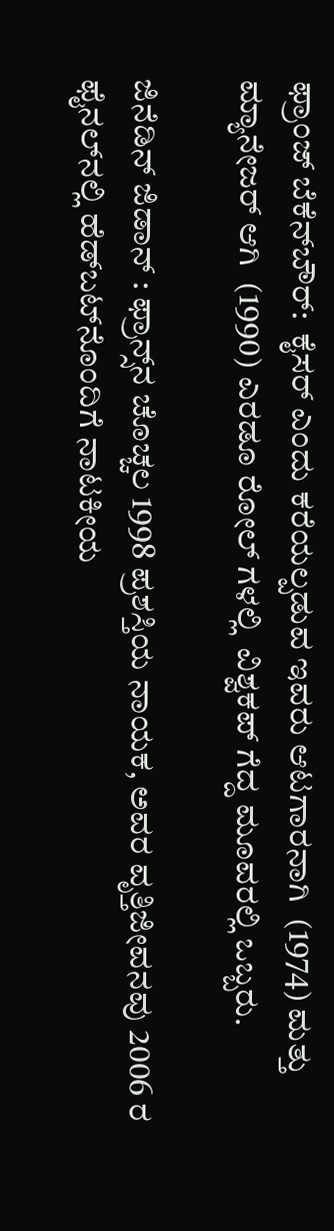ಫ್ರಾಂಜ್ ಬೆಕೆನ್‌ಬೌರ್:  ಕೈಸರ್ ಎಂದು ಕರೆಯಲ್ಪಡುವ ಇವರು ಆಟಗಾರನಾಗಿ  (1974) ಮತ್ತು ಮ್ಯಾನೇಜರ್ ಆಗಿ  (1990) ಎರಡೂ ರೋಲ್ ಗಳಲ್ಲಿ  ವಿಶ್ವಕಪ್ ಗೆದ್ದ ಮೂವರಲ್ಲಿ ಒಬ್ಬರು.

ಜಿನೆಡಿನ್ ಜಿಡಾನ್ : ಫ್ರಾನ್ಸ್‌ನ ಚೊಚ್ಚಲ 1998 ಪ್ರಶಸ್ತಿಯ ನಾಯಕ, ಅವರ ವೃತ್ತಿಜೀವನವು 2006 ರ ಫೈನಲ್‌ನಲ್ಲಿ ಹೆಡ್‌ಬಟ್‌ನೊಂದಿಗೆ ನಾಟಕೀಯ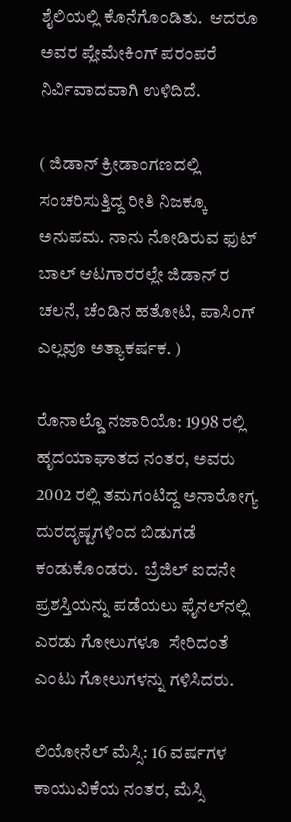ಶೈಲಿಯಲ್ಲಿ ಕೊನೆಗೊಂಡಿತು.  ಆದರೂ ಅವರ ಪ್ಲೇಮೇಕಿಂಗ್ ಪರಂಪರೆ ನಿರ್ವಿವಾದವಾಗಿ ಉಳಿದಿದೆ.

( ಜಿಡಾನ್ ಕ್ರೀಡಾಂಗಣದಲ್ಲಿ ಸಂಚರಿಸುತ್ತಿದ್ದ ರೀತಿ ನಿಜಕ್ಕೂ ಅನುಪಮ. ನಾನು ನೋಡಿರುವ ಫುಟ್ ಬಾಲ್ ಆಟಗಾರರಲ್ಲೇ ಜಿಡಾನ್ ರ ಚಲನೆ, ಚೆಂಡಿನ ಹತೋಟಿ, ಪಾಸಿಂಗ್ ಎಲ್ಲವೂ ಅತ್ಯಾಕರ್ಷಕ. )

ರೊನಾಲ್ಡೊ ನಜಾರಿಯೊ: 1998 ರಲ್ಲಿ ಹೃದಯಾಘಾತದ ನಂತರ, ಅವರು 2002 ರಲ್ಲಿ ತಮಗಂಟಿದ್ದ ಅನಾರೋಗ್ಯ ದುರದೃಷ್ಟಗಳಿಂದ ಬಿಡುಗಡೆ  ಕಂಡುಕೊಂಡರು.  ಬ್ರೆಜಿಲ್‌ ಐದನೇ ಪ್ರಶಸ್ತಿಯನ್ನು ಪಡೆಯಲು ಫೈನಲ್‌ನಲ್ಲಿ ಎರಡು ಗೋಲುಗಳೂ  ಸೇರಿದಂತೆ ಎಂಟು ಗೋಲುಗಳನ್ನು ಗಳಿಸಿದರು.

ಲಿಯೋನೆಲ್ ಮೆಸ್ಸಿ: 16 ವರ್ಷಗಳ ಕಾಯುವಿಕೆಯ ನಂತರ, ಮೆಸ್ಸಿ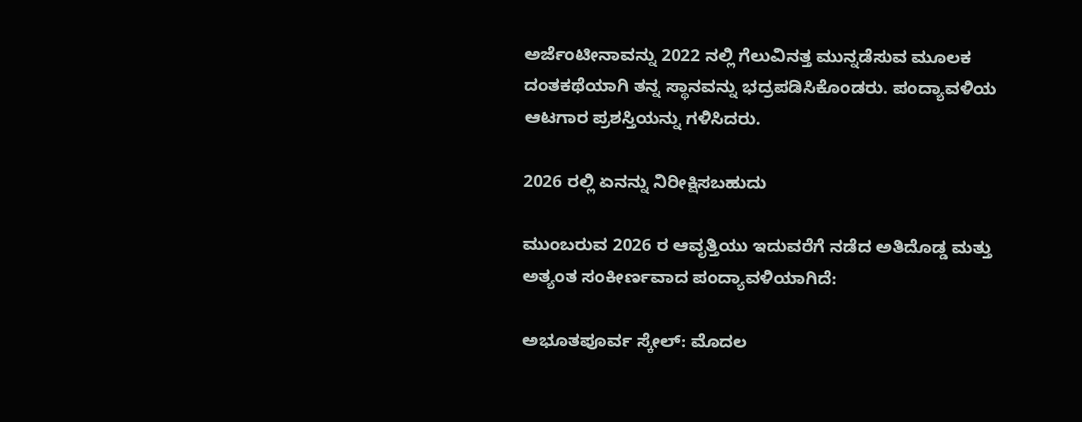ಅರ್ಜೆಂಟೀನಾವನ್ನು 2022 ನಲ್ಲಿ ಗೆಲುವಿನತ್ತ ಮುನ್ನಡೆಸುವ ಮೂಲಕ ದಂತಕಥೆಯಾಗಿ ತನ್ನ ಸ್ಥಾನವನ್ನು ಭದ್ರಪಡಿಸಿಕೊಂಡರು. ಪಂದ್ಯಾವಳಿಯ ಆಟಗಾರ ಪ್ರಶಸ್ತಿಯನ್ನು ಗಳಿಸಿದರು.

2026 ರಲ್ಲಿ ಏನನ್ನು ನಿರೀಕ್ಷಿಸಬಹುದು

ಮುಂಬರುವ 2026 ರ ಆವೃತ್ತಿಯು ಇದುವರೆಗೆ ನಡೆದ ಅತಿದೊಡ್ಡ ಮತ್ತು ಅತ್ಯಂತ ಸಂಕೀರ್ಣವಾದ ಪಂದ್ಯಾವಳಿಯಾಗಿದೆ:

ಅಭೂತಪೂರ್ವ ಸ್ಕೇಲ್: ಮೊದಲ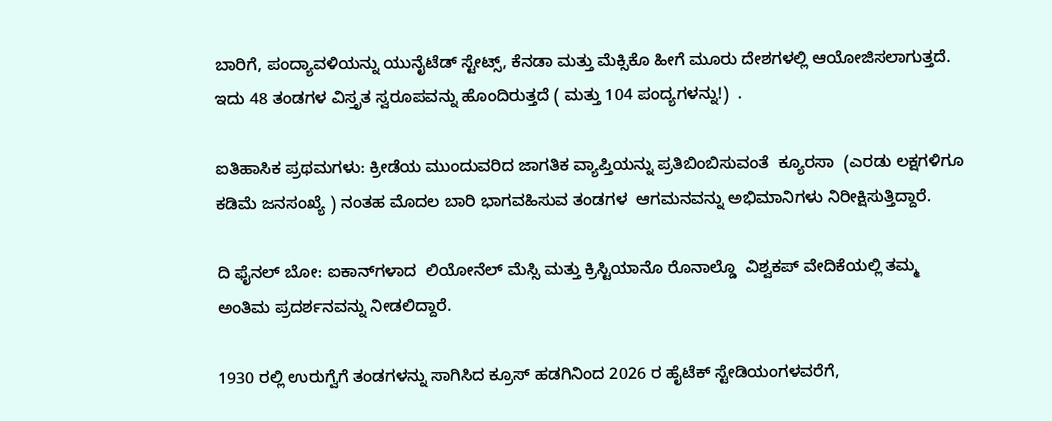ಬಾರಿಗೆ, ಪಂದ್ಯಾವಳಿಯನ್ನು ಯುನೈಟೆಡ್ ಸ್ಟೇಟ್ಸ್, ಕೆನಡಾ ಮತ್ತು ಮೆಕ್ಸಿಕೊ ಹೀಗೆ ಮೂರು ದೇಶಗಳಲ್ಲಿ ಆಯೋಜಿಸಲಾಗುತ್ತದೆ. ಇದು 48 ತಂಡಗಳ ವಿಸ್ತೃತ ಸ್ವರೂಪವನ್ನು ಹೊಂದಿರುತ್ತದೆ ( ಮತ್ತು 104 ಪಂದ್ಯಗಳನ್ನು!)  .

ಐತಿಹಾಸಿಕ ಪ್ರಥಮಗಳು: ಕ್ರೀಡೆಯ ಮುಂದುವರಿದ ಜಾಗತಿಕ ವ್ಯಾಪ್ತಿಯನ್ನು ಪ್ರತಿಬಿಂಬಿಸುವಂತೆ  ಕ್ಯೂರಸಾ  (ಎರಡು ಲಕ್ಷಗಳಿಗೂ ಕಡಿಮೆ ಜನಸಂಖ್ಯೆ ) ನಂತಹ ಮೊದಲ ಬಾರಿ ಭಾಗವಹಿಸುವ ತಂಡಗಳ  ಆಗಮನವನ್ನು ಅಭಿಮಾನಿಗಳು ನಿರೀಕ್ಷಿಸುತ್ತಿದ್ದಾರೆ.

ದಿ ಫೈನಲ್ ಬೋ: ಐಕಾನ್‌ಗಳಾದ  ಲಿಯೋನೆಲ್ ಮೆಸ್ಸಿ ಮತ್ತು ಕ್ರಿಸ್ಟಿಯಾನೊ ರೊನಾಲ್ಡೊ  ವಿಶ್ವಕಪ್ ವೇದಿಕೆಯಲ್ಲಿ ತಮ್ಮ ಅಂತಿಮ ಪ್ರದರ್ಶನವನ್ನು ನೀಡಲಿದ್ದಾರೆ.

1930 ರಲ್ಲಿ ಉರುಗ್ವೆಗೆ ತಂಡಗಳನ್ನು ಸಾಗಿಸಿದ ಕ್ರೂಸ್ ಹಡಗಿನಿಂದ 2026 ರ ಹೈಟೆಕ್ ಸ್ಟೇಡಿಯಂಗಳವರೆಗೆ,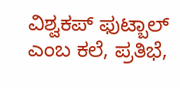ವಿಶ್ವಕಪ್ ಫುಟ್ಬಾಲ್ ಎಂಬ ಕಲೆ, ಪ್ರತಿಭೆ,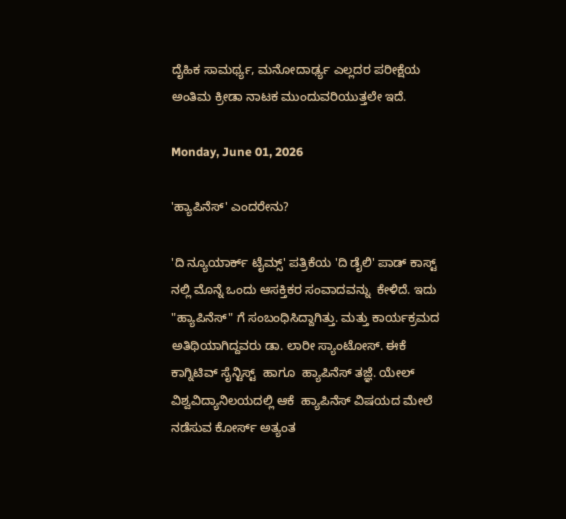ದೈಹಿಕ ಸಾಮರ್ಥ್ಯ, ಮನೋದಾರ್ಢ್ಯ ಎಲ್ಲದರ ಪರೀಕ್ಷೆಯ ಅಂತಿಮ ಕ್ರೀಡಾ ನಾಟಕ ಮುಂದುವರಿಯುತ್ತಲೇ ಇದೆ.

Monday, June 01, 2026

'ಹ್ಯಾಪಿನೆಸ್' ಎಂದರೇನು?

'ದಿ ನ್ಯೂಯಾರ್ಕ್ ಟೈಮ್ಸ್' ಪತ್ರಿಕೆಯ 'ದಿ ಡೈಲಿ' ಪಾಡ್ ಕಾಸ್ಟ್ ನಲ್ಲಿ ಮೊನ್ನೆ ಒಂದು ಆಸಕ್ತಿಕರ ಸಂವಾದವನ್ನು  ಕೇಳಿದೆ. ಇದು "ಹ್ಯಾಪಿನೆಸ್" ಗೆ ಸಂಬಂಧಿಸಿದ್ದಾಗಿತ್ತು. ಮತ್ತು ಕಾರ್ಯಕ್ರಮದ ಅತಿಥಿಯಾಗಿದ್ದವರು ಡಾ. ಲಾರೀ ಸ್ಯಾಂಟೋಸ್. ಈಕೆ ಕಾಗ್ನಿಟಿವ್ ಸೈನ್ಟಿಸ್ಟ್  ಹಾಗೂ  ಹ್ಯಾಪಿನೆಸ್ ತಜ್ಞೆ. ಯೇಲ್ ವಿಶ್ವವಿದ್ಯಾನಿಲಯದಲ್ಲಿ ಆಕೆ  ಹ್ಯಾಪಿನೆಸ್ ವಿಷಯದ ಮೇಲೆ ನಡೆಸುವ ಕೋರ್ಸ್ ಅತ್ಯಂತ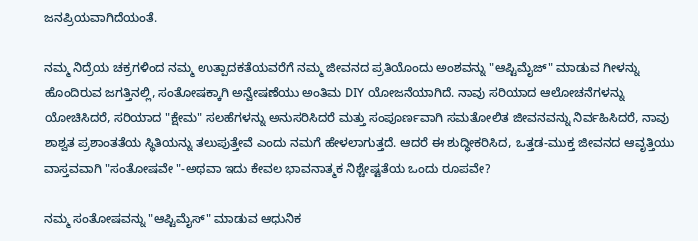ಜನಪ್ರಿಯವಾಗಿದೆಯಂತೆ.

ನಮ್ಮ ನಿದ್ರೆಯ ಚಕ್ರಗಳಿಂದ ನಮ್ಮ ಉತ್ಪಾದಕತೆಯವರೆಗೆ ನಮ್ಮ ಜೀವನದ ಪ್ರತಿಯೊಂದು ಅಂಶವನ್ನು "ಆಪ್ಟಿಮೈಜ್" ಮಾಡುವ ಗೀಳನ್ನು ಹೊಂದಿರುವ ಜಗತ್ತಿನಲ್ಲಿ, ಸಂತೋಷಕ್ಕಾಗಿ ಅನ್ವೇಷಣೆಯು ಅಂತಿಮ DIY ಯೋಜನೆಯಾಗಿದೆ. ನಾವು ಸರಿಯಾದ ಆಲೋಚನೆಗಳನ್ನು ಯೋಚಿಸಿದರೆ, ಸರಿಯಾದ "ಕ್ಷೇಮ" ಸಲಹೆಗಳನ್ನು ಅನುಸರಿಸಿದರೆ ಮತ್ತು ಸಂಪೂರ್ಣವಾಗಿ ಸಮತೋಲಿತ ಜೀವನವನ್ನು ನಿರ್ವಹಿಸಿದರೆ, ನಾವು ಶಾಶ್ವತ ಪ್ರಶಾಂತತೆಯ ಸ್ಥಿತಿಯನ್ನು ತಲುಪುತ್ತೇವೆ ಎಂದು ನಮಗೆ ಹೇಳಲಾಗುತ್ತದೆ. ಆದರೆ ಈ ಶುದ್ಧೀಕರಿಸಿದ, ಒತ್ತಡ-ಮುಕ್ತ ಜೀವನದ ಆವೃತ್ತಿಯು ವಾಸ್ತವವಾಗಿ "ಸಂತೋಷವೇ "-ಅಥವಾ ಇದು ಕೇವಲ ಭಾವನಾತ್ಮಕ ನಿಶ್ಚೇಷ್ಟತೆಯ ಒಂದು ರೂಪವೇ?

ನಮ್ಮ ಸಂತೋಷವನ್ನು "ಆಪ್ಟಿಮೈಸ್" ಮಾಡುವ ಆಧುನಿಕ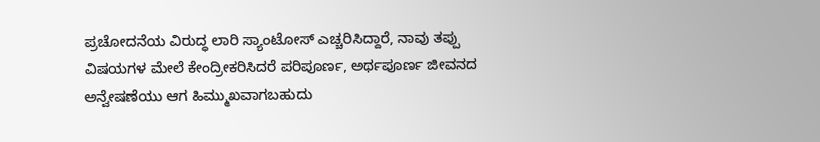ಪ್ರಚೋದನೆಯ ವಿರುದ್ಧ ಲಾರಿ ಸ್ಯಾಂಟೋಸ್ ಎಚ್ಚರಿಸಿದ್ದಾರೆ, ನಾವು ತಪ್ಪು ವಿಷಯಗಳ ಮೇಲೆ ಕೇಂದ್ರೀಕರಿಸಿದರೆ ಪರಿಪೂರ್ಣ, ಅರ್ಥಪೂರ್ಣ ಜೀವನದ ಅನ್ವೇಷಣೆಯು ಆಗ ಹಿಮ್ಮುಖವಾಗಬಹುದು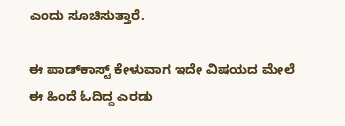ಎಂದು ಸೂಚಿಸುತ್ತಾರೆ.

ಈ ಪಾಡ್‌ಕಾಸ್ಟ್ ಕೇಳುವಾಗ ಇದೇ ವಿಷಯದ ಮೇಲೆ ಈ ಹಿಂದೆ ಓದಿದ್ದ ಎರಡು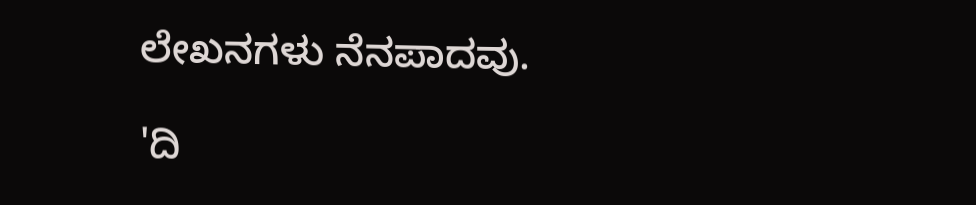ಲೇಖನಗಳು ನೆನಪಾದವು.

'ದಿ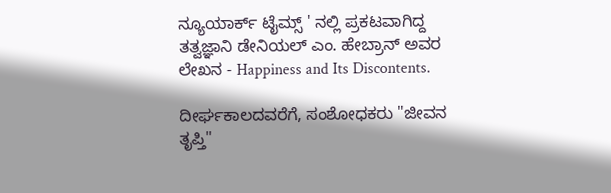ನ್ಯೂಯಾರ್ಕ್ ಟೈಮ್ಸ್ ' ನಲ್ಲಿ ಪ್ರಕಟವಾಗಿದ್ದ ತತ್ವಜ್ಞಾನಿ ಡೇನಿಯಲ್ ಎಂ. ಹೇಬ್ರಾನ್ ಅವರ ಲೇಖನ - Happiness and Its Discontents.

ದೀರ್ಘಕಾಲದವರೆಗೆ, ಸಂಶೋಧಕರು "ಜೀವನ ತೃಪ್ತಿ"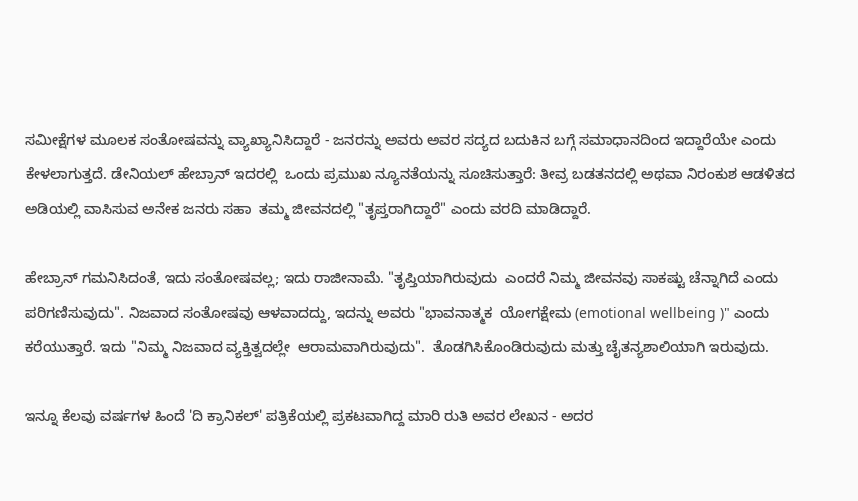ಸಮೀಕ್ಷೆಗಳ ಮೂಲಕ ಸಂತೋಷವನ್ನು ವ್ಯಾಖ್ಯಾನಿಸಿದ್ದಾರೆ - ಜನರನ್ನು ಅವರು ಅವರ ಸದ್ಯದ ಬದುಕಿನ ಬಗ್ಗೆ ಸಮಾಧಾನದಿಂದ ಇದ್ದಾರೆಯೇ ಎಂದು ಕೇಳಲಾಗುತ್ತದೆ. ಡೇನಿಯಲ್ ಹೇಬ್ರಾನ್ ಇದರಲ್ಲಿ  ಒಂದು ಪ್ರಮುಖ ನ್ಯೂನತೆಯನ್ನು ಸೂಚಿಸುತ್ತಾರೆ: ತೀವ್ರ ಬಡತನದಲ್ಲಿ ಅಥವಾ ನಿರಂಕುಶ ಆಡಳಿತದ ಅಡಿಯಲ್ಲಿ ವಾಸಿಸುವ ಅನೇಕ ಜನರು ಸಹಾ  ತಮ್ಮ ಜೀವನದಲ್ಲಿ "ತೃಪ್ತರಾಗಿದ್ದಾರೆ" ಎಂದು ವರದಿ ಮಾಡಿದ್ದಾರೆ.

ಹೇಬ್ರಾನ್ ಗಮನಿಸಿದಂತೆ, ಇದು ಸಂತೋಷವಲ್ಲ; ಇದು ರಾಜೀನಾಮೆ. "ತೃಪ್ತಿಯಾಗಿರುವುದು  ಎಂದರೆ ನಿಮ್ಮ ಜೀವನವು ಸಾಕಷ್ಟು ಚೆನ್ನಾಗಿದೆ ಎಂದು ಪರಿಗಣಿಸುವುದು". ನಿಜವಾದ ಸಂತೋಷವು ಆಳವಾದದ್ದು, ಇದನ್ನು ಅವರು "ಭಾವನಾತ್ಮಕ  ಯೋಗಕ್ಷೇಮ (emotional wellbeing )" ಎಂದು ಕರೆಯುತ್ತಾರೆ. ಇದು "ನಿಮ್ಮ ನಿಜವಾದ ವ್ಯಕ್ತಿತ್ವದಲ್ಲೇ  ಆರಾಮವಾಗಿರುವುದು".  ತೊಡಗಿಸಿಕೊಂಡಿರುವುದು ಮತ್ತು ಚೈತನ್ಯಶಾಲಿಯಾಗಿ ಇರುವುದು.

ಇನ್ನೂ ಕೆಲವು ವರ್ಷಗಳ ಹಿಂದೆ 'ದಿ ಕ್ರಾನಿಕಲ್' ಪತ್ರಿಕೆಯಲ್ಲಿ ಪ್ರಕಟವಾಗಿದ್ದ ಮಾರಿ ರುತಿ ಅವರ ಲೇಖನ - ಅದರ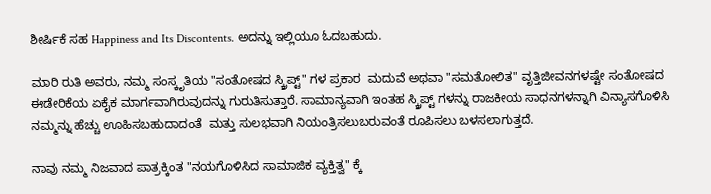ಶೀರ್ಷಿಕೆ ಸಹ Happiness and Its Discontents. ಅದನ್ನು ಇಲ್ಲಿಯೂ ಓದಬಹುದು.

ಮಾರಿ ರುತಿ ಅವರು, ನಮ್ಮ ಸಂಸ್ಕೃತಿಯ "ಸಂತೋಷದ ಸ್ಕ್ರಿಪ್ಟ್‌" ಗಳ ಪ್ರಕಾರ  ಮದುವೆ ಅಥವಾ "ಸಮತೋಲಿತ" ವೃತ್ತಿಜೀವನಗಳಷ್ಟೇ ಸಂತೋಷದ  ಈಡೇರಿಕೆಯ ಏಕೈಕ ಮಾರ್ಗವಾಗಿರುವುದನ್ನು ಗುರುತಿಸುತ್ತಾರೆ. ಸಾಮಾನ್ಯವಾಗಿ ಇಂತಹ ಸ್ಕ್ರಿಪ್ಟ್ ಗಳನ್ನು ರಾಜಕೀಯ ಸಾಧನಗಳನ್ನಾಗಿ ವಿನ್ಯಾಸಗೊಳಿಸಿ  ನಮ್ಮನ್ನು ಹೆಚ್ಚು ಊಹಿಸಬಹುದಾದಂತೆ  ಮತ್ತು ಸುಲಭವಾಗಿ ನಿಯಂತ್ರಿಸಲುಬರುವಂತೆ ರೂಪಿಸಲು ಬಳಸಲಾಗುತ್ತದೆ.

ನಾವು ನಮ್ಮ ನಿಜವಾದ ಪಾತ್ರಕ್ಕಿಂತ "ನಯಗೊಳಿಸಿದ ಸಾಮಾಜಿಕ ವ್ಯಕ್ತಿತ್ವ" ಕ್ಕೆ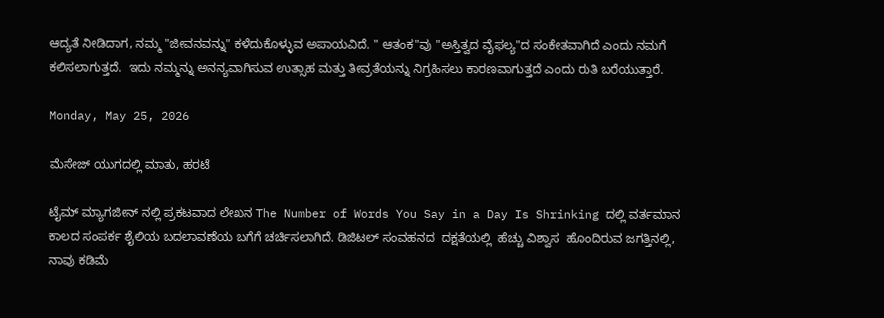ಆದ್ಯತೆ ನೀಡಿದಾಗ, ನಮ್ಮ "ಜೀವನವನ್ನು" ಕಳೆದುಕೊಳ್ಳುವ ಅಪಾಯವಿದೆ. " ಆತಂಕ"ವು "ಅಸ್ತಿತ್ವದ ವೈಫಲ್ಯ"ದ ಸಂಕೇತವಾಗಿದೆ ಎಂದು ನಮಗೆ ಕಲಿಸಲಾಗುತ್ತದೆ.  ಇದು ನಮ್ಮನ್ನು ಅನನ್ಯವಾಗಿಸುವ ಉತ್ಸಾಹ ಮತ್ತು ತೀವ್ರತೆಯನ್ನು ನಿಗ್ರಹಿಸಲು ಕಾರಣವಾಗುತ್ತದೆ ಎಂದು ರುತಿ ಬರೆಯುತ್ತಾರೆ.

Monday, May 25, 2026

ಮೆಸೇಜ್ ಯುಗದಲ್ಲಿ ಮಾತು, ಹರಟೆ

ಟೈಮ್ ಮ್ಯಾಗಜೀನ್ ನಲ್ಲಿ ಪ್ರಕಟವಾದ ಲೇಖನ The Number of Words You Say in a Day Is Shrinking ದಲ್ಲಿ ವರ್ತಮಾನ ಕಾಲದ ಸಂಪರ್ಕ ಶೈಲಿಯ ಬದಲಾವಣೆಯ ಬಗೆಗೆ ಚರ್ಚಿಸಲಾಗಿದೆ. ಡಿಜಿಟಲ್ ಸಂವಹನದ  ದಕ್ಷತೆಯಲ್ಲಿ  ಹೆಚ್ಚು ವಿಶ್ವಾಸ  ಹೊಂದಿರುವ ಜಗತ್ತಿನಲ್ಲಿ, ನಾವು ಕಡಿಮೆ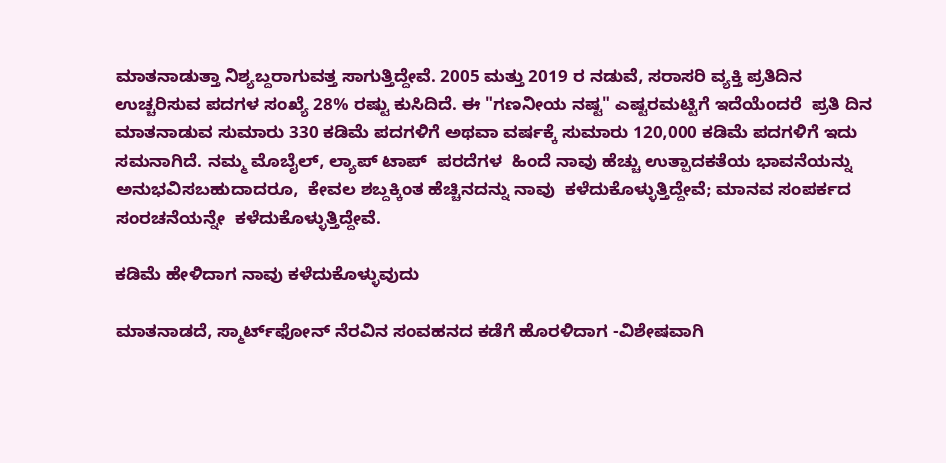ಮಾತನಾಡುತ್ತಾ ನಿಶ್ಯಬ್ದರಾಗುವತ್ತ ಸಾಗುತ್ತಿದ್ದೇವೆ. 2005 ಮತ್ತು 2019 ರ ನಡುವೆ, ಸರಾಸರಿ ವ್ಯಕ್ತಿ ಪ್ರತಿದಿನ ಉಚ್ಚರಿಸುವ ಪದಗಳ ಸಂಖ್ಯೆ 28% ರಷ್ಟು ಕುಸಿದಿದೆ. ಈ "ಗಣನೀಯ ನಷ್ಟ" ಎಷ್ಟರಮಟ್ಟಿಗೆ ಇದೆಯೆಂದರೆ  ಪ್ರತಿ ದಿನ ಮಾತನಾಡುವ ಸುಮಾರು 330 ಕಡಿಮೆ ಪದಗಳಿಗೆ ಅಥವಾ ವರ್ಷಕ್ಕೆ ಸುಮಾರು 120,000 ಕಡಿಮೆ ಪದಗಳಿಗೆ ಇದು ಸಮನಾಗಿದೆ. ನಮ್ಮ ಮೊಬೈಲ್, ಲ್ಯಾಪ್ ಟಾಪ್  ಪರದೆಗಳ  ಹಿಂದೆ ನಾವು ಹೆಚ್ಚು ಉತ್ಪಾದಕತೆಯ ಭಾವನೆಯನ್ನು  ಅನುಭವಿಸಬಹುದಾದರೂ,  ಕೇವಲ ಶಬ್ದಕ್ಕಿಂತ ಹೆಚ್ಚಿನದನ್ನು ನಾವು  ಕಳೆದುಕೊಳ್ಳುತ್ತಿದ್ದೇವೆ; ಮಾನವ ಸಂಪರ್ಕದ ಸಂರಚನೆಯನ್ನೇ  ಕಳೆದುಕೊಳ್ಳುತ್ತಿದ್ದೇವೆ.

ಕಡಿಮೆ ಹೇಳಿದಾಗ ನಾವು ಕಳೆದುಕೊಳ್ಳುವುದು

ಮಾತನಾಡದೆ, ಸ್ಮಾರ್ಟ್‌ಫೋನ್ ನೆರವಿನ ಸಂವಹನದ ಕಡೆಗೆ ಹೊರಳಿದಾಗ -ವಿಶೇಷವಾಗಿ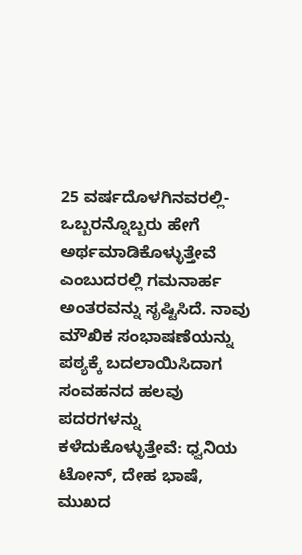25 ವರ್ಷದೊಳಗಿನವರಲ್ಲಿ- ಒಬ್ಬರನ್ನೊಬ್ಬರು ಹೇಗೆ ಅರ್ಥಮಾಡಿಕೊಳ್ಳುತ್ತೇವೆ ಎಂಬುದರಲ್ಲಿ ಗಮನಾರ್ಹ ಅಂತರವನ್ನು ಸೃಷ್ಟಿಸಿದೆ. ನಾವು ಮೌಖಿಕ ಸಂಭಾಷಣೆಯನ್ನು ಪಠ್ಯಕ್ಕೆ ಬದಲಾಯಿಸಿದಾಗ ಸಂವಹನದ ಹಲವು ಪದರಗಳನ್ನು ಕಳೆದುಕೊಳ್ಳುತ್ತೇವೆ: ಧ್ವನಿಯ ಟೋನ್, ದೇಹ ಭಾಷೆ, ಮುಖದ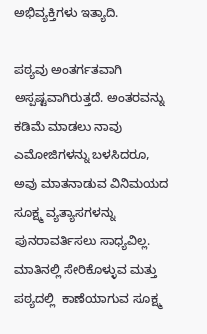ಅಭಿವ್ಯಕ್ತಿಗಳು ಇತ್ಯಾದಿ.

ಪಠ್ಯವು ಅಂತರ್ಗತವಾಗಿ ಅಸ್ಪಷ್ಟವಾಗಿರುತ್ತದೆ. ಅಂತರವನ್ನು ಕಡಿಮೆ ಮಾಡಲು ನಾವು ಎಮೋಜಿಗಳನ್ನು ಬಳಸಿದರೂ, ಅವು ಮಾತನಾಡುವ ವಿನಿಮಯದ ಸೂಕ್ಷ್ಮ ವ್ಯತ್ಯಾಸಗಳನ್ನು ಪುನರಾವರ್ತಿಸಲು ಸಾಧ್ಯವಿಲ್ಲ. ಮಾತಿನಲ್ಲಿ ಸೇರಿಕೊಳ್ಳುವ ಮತ್ತು ಪಠ್ಯದಲ್ಲಿ  ಕಾಣೆಯಾಗುವ ಸೂಕ್ಷ್ಮ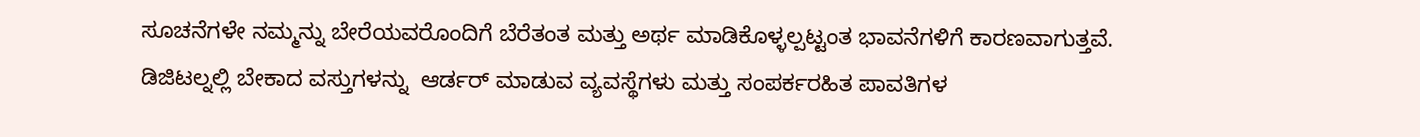ಸೂಚನೆಗಳೇ ನಮ್ಮನ್ನು ಬೇರೆಯವರೊಂದಿಗೆ ಬೆರೆತಂತ ಮತ್ತು ಅರ್ಥ ಮಾಡಿಕೊಳ್ಳಲ್ಪಟ್ಟಂತ ಭಾವನೆಗಳಿಗೆ ಕಾರಣವಾಗುತ್ತವೆ. ಡಿಜಿಟಲ್ನಲ್ಲಿ ಬೇಕಾದ ವಸ್ತುಗಳನ್ನು  ಆರ್ಡರ್ ಮಾಡುವ ವ್ಯವಸ್ಥೆಗಳು ಮತ್ತು ಸಂಪರ್ಕರಹಿತ ಪಾವತಿಗಳ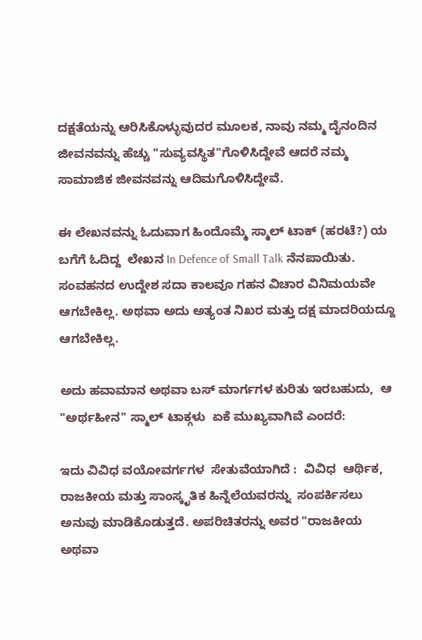ದಕ್ಷತೆಯನ್ನು ಆರಿಸಿಕೊಳ್ಳುವುದರ ಮೂಲಕ, ನಾವು ನಮ್ಮ ದೈನಂದಿನ ಜೀವನವನ್ನು ಹೆಚ್ಚು "ಸುವ್ಯವಸ್ಥಿತ"ಗೊಳಿಸಿದ್ದೇವೆ ಆದರೆ ನಮ್ಮ ಸಾಮಾಜಿಕ ಜೀವನವನ್ನು ಆದಿಮಗೊಳಿಸಿದ್ದೇವೆ.

ಈ ಲೇಖನವನ್ನು ಓದುವಾಗ ಹಿಂದೊಮ್ಮೆ ಸ್ಮಾಲ್ ಟಾಕ್ (ಹರಟೆ?) ಯ ಬಗೆಗೆ ಓದಿದ್ದ  ಲೇಖನ In Defence of Small Talk ನೆನಪಾಯಿತು. ಸಂವಹನದ ಉದ್ದೇಶ ಸದಾ ಕಾಲವೂ ಗಹನ ವಿಚಾರ ವಿನಿಮಯವೇ ಆಗಬೇಕಿಲ್ಲ. ಅಥವಾ ಅದು ಅತ್ಯಂತ ನಿಖರ ಮತ್ತು ದಕ್ಷ ಮಾದರಿಯದ್ದೂ ಆಗಬೇಕಿಲ್ಲ.

ಅದು ಹವಾಮಾನ ಅಥವಾ ಬಸ್ ಮಾರ್ಗಗಳ ಕುರಿತು ಇರಬಹುದು,  ಆ "ಅರ್ಥಹೀನ" ಸ್ಮಾಲ್ ಟಾಕ್ಗಳು  ಏಕೆ ಮುಖ್ಯವಾಗಿವೆ ಎಂದರೆ:

ಇದು ವಿವಿಧ ವಯೋವರ್ಗಗಳ  ಸೇತುವೆಯಾಗಿದೆ :  ವಿವಿಧ  ಆರ್ಥಿಕ, ರಾಜಕೀಯ ಮತ್ತು ಸಾಂಸ್ಕೃತಿಕ ಹಿನ್ನೆಲೆಯವರನ್ನು  ಸಂಪರ್ಕಿಸಲು ಅನುವು ಮಾಡಿಕೊಡುತ್ತದೆ. ಅಪರಿಚಿತರನ್ನು ಅವರ "ರಾಜಕೀಯ ಅಥವಾ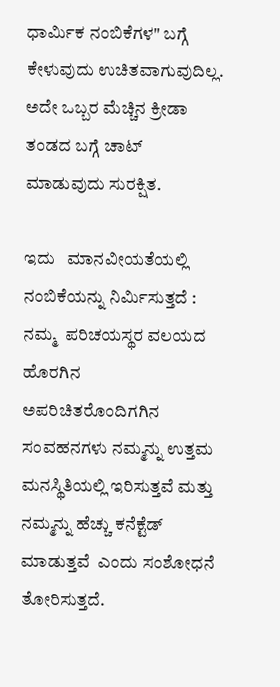ಧಾರ್ಮಿಕ ನಂಬಿಕೆಗಳ" ಬಗ್ಗೆ ಕೇಳುವುದು ಉಚಿತವಾಗುವುದಿಲ್ಲ. ಅದೇ ಒಬ್ಬರ ಮೆಚ್ಚಿನ ಕ್ರೀಡಾ ತಂಡದ ಬಗ್ಗೆ ಚಾಟ್ ಮಾಡುವುದು ಸುರಕ್ಷಿತ.

ಇದು   ಮಾನವೀಯತೆಯಲ್ಲಿ ನಂಬಿಕೆಯನ್ನು ನಿರ್ಮಿಸುತ್ತದೆ : ನಮ್ಮ  ಪರಿಚಯಸ್ಥರ ವಲಯದ ಹೊರಗಿನ  ಅಪರಿಚಿತರೊಂದಿಗಗಿನ  ಸಂವಹನಗಳು ನಮ್ಮನ್ನು ಉತ್ತಮ ಮನಸ್ಥಿತಿಯಲ್ಲಿ ಇರಿಸುತ್ತವೆ ಮತ್ತು ನಮ್ಮನ್ನು ಹೆಚ್ಚು ಕನೆಕ್ಟೆಡ್ ಮಾಡುತ್ತವೆ  ಎಂದು ಸಂಶೋಧನೆ ತೋರಿಸುತ್ತದೆ.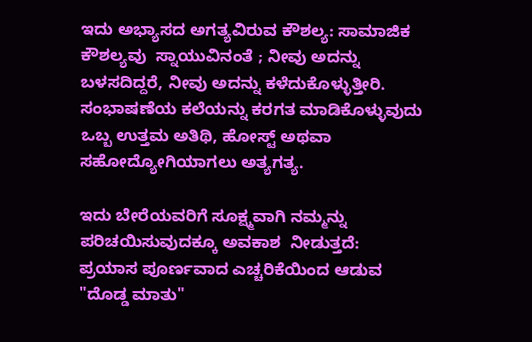ಇದು ಅಭ್ಯಾಸದ ಅಗತ್ಯವಿರುವ ಕೌಶಲ್ಯ: ಸಾಮಾಜಿಕ ಕೌಶಲ್ಯವು  ಸ್ನಾಯುವಿನಂತೆ ; ನೀವು ಅದನ್ನು ಬಳಸದಿದ್ದರೆ, ನೀವು ಅದನ್ನು ಕಳೆದುಕೊಳ್ಳುತ್ತೀರಿ.  ಸಂಭಾಷಣೆಯ ಕಲೆಯನ್ನು ಕರಗತ ಮಾಡಿಕೊಳ್ಳುವುದು ಒಬ್ಬ ಉತ್ತಮ ಅತಿಥಿ, ಹೋಸ್ಟ್ ಅಥವಾ  ಸಹೋದ್ಯೋಗಿಯಾಗಲು ಅತ್ಯಗತ್ಯ.

ಇದು ಬೇರೆಯವರಿಗೆ ಸೂಕ್ಷ್ಮವಾಗಿ ನಮ್ಮನ್ನು ಪರಿಚಯಿಸುವುದಕ್ಕೂ ಅವಕಾಶ  ನೀಡುತ್ತದೆ:  ಪ್ರಯಾಸ ಪೂರ್ಣವಾದ ಎಚ್ಚರಿಕೆಯಿಂದ ಆಡುವ "ದೊಡ್ಡ ಮಾತು"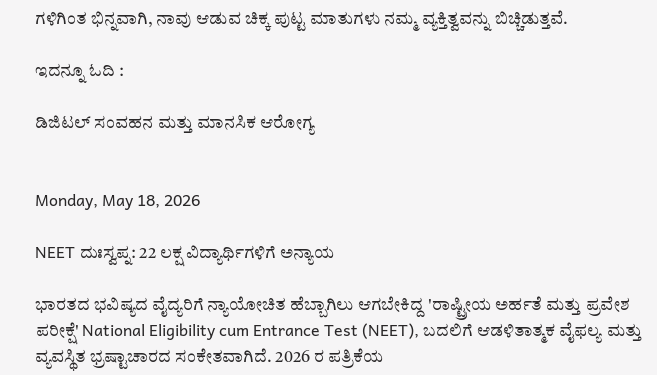ಗಳಿಗಿಂತ ಭಿನ್ನವಾಗಿ, ನಾವು ಆಡುವ ಚಿಕ್ಕ ಪುಟ್ಟ ಮಾತುಗಳು ನಮ್ಮ ವ್ಯಕ್ತಿತ್ವವನ್ನು ಬಿಚ್ಚಿಡುತ್ತವೆ.

ಇದನ್ನೂ ಓದಿ :

ಡಿಜಿಟಲ್ ಸಂವಹನ ಮತ್ತು ಮಾನಸಿಕ ಆರೋಗ್ಯ


Monday, May 18, 2026

NEET ದುಃಸ್ವಪ್ನ: 22 ಲಕ್ಷ ವಿದ್ಯಾರ್ಥಿಗಳಿಗೆ ಅನ್ಯಾಯ

ಭಾರತದ ಭವಿಷ್ಯದ ವೈದ್ಯರಿಗೆ ನ್ಯಾಯೋಚಿತ ಹೆಬ್ಬಾಗಿಲು ಆಗಬೇಕಿದ್ದ 'ರಾಷ್ಟ್ರೀಯ ಅರ್ಹತೆ ಮತ್ತು ಪ್ರವೇಶ ಪರೀಕ್ಷೆ' National Eligibility cum Entrance Test (NEET), ಬದಲಿಗೆ ಆಡಳಿತಾತ್ಮಕ ವೈಫಲ್ಯ ಮತ್ತು ವ್ಯವಸ್ಥಿತ ಭ್ರಷ್ಟಾಚಾರದ ಸಂಕೇತವಾಗಿದೆ. 2026 ರ ಪತ್ರಿಕೆಯ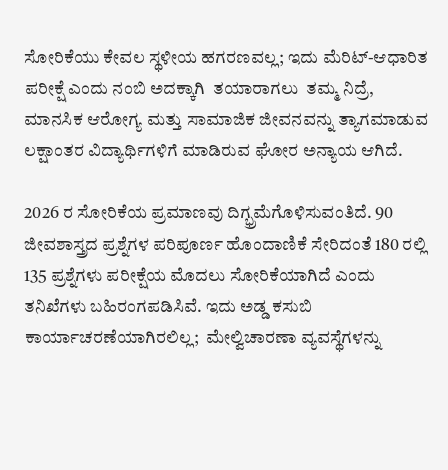ಸೋರಿಕೆಯು ಕೇವಲ ಸ್ಥಳೀಯ ಹಗರಣವಲ್ಲ; ಇದು ಮೆರಿಟ್-ಆಧಾರಿತ ಪರೀಕ್ಷೆ ಎಂದು ನಂಬಿ ಅದಕ್ಕಾಗಿ  ತಯಾರಾಗಲು  ತಮ್ಮ ನಿದ್ರೆ, ಮಾನಸಿಕ ಆರೋಗ್ಯ ಮತ್ತು ಸಾಮಾಜಿಕ ಜೀವನವನ್ನು ತ್ಯಾಗಮಾಡುವ ಲಕ್ಷಾಂತರ ವಿದ್ಯಾರ್ಥಿಗಳಿಗೆ ಮಾಡಿರುವ ಘೋರ ಅನ್ಯಾಯ ಆಗಿದೆ.

2026 ರ ಸೋರಿಕೆಯ ಪ್ರಮಾಣವು ದಿಗ್ಭ್ರಮೆಗೊಳಿಸುವಂತಿದೆ. 90 ಜೀವಶಾಸ್ತ್ರದ ಪ್ರಶ್ನೆಗಳ ಪರಿಪೂರ್ಣ ಹೊಂದಾಣಿಕೆ ಸೇರಿದಂತೆ 180 ರಲ್ಲಿ 135 ಪ್ರಶ್ನೆಗಳು ಪರೀಕ್ಷೆಯ ಮೊದಲು ಸೋರಿಕೆಯಾಗಿದೆ ಎಂದು ತನಿಖೆಗಳು ಬಹಿರಂಗಪಡಿಸಿವೆ. ಇದು ಅಡ್ಡ ಕಸುಬಿ  ಕಾರ್ಯಾಚರಣೆಯಾಗಿರಲಿಲ್ಲ;  ಮೇಲ್ವಿಚಾರಣಾ ವ್ಯವಸ್ಥೆಗಳನ್ನು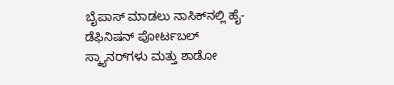ಬೈಪಾಸ್ ಮಾಡಲು ನಾಸಿಕ್‌ನಲ್ಲಿ ಹೈ-ಡೆಫಿನಿಷನ್ ಪೋರ್ಟಬಲ್ ಸ್ಕ್ಯಾನರ್‌ಗಳು ಮತ್ತು ಶಾಡೋ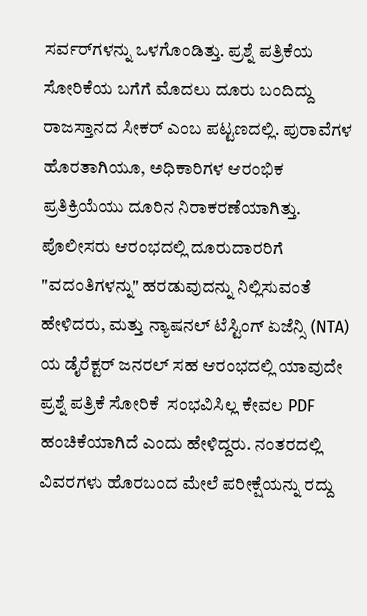ಸರ್ವರ್‌ಗಳನ್ನು ಒಳಗೊಂಡಿತ್ತು. ಪ್ರಶ್ನೆ ಪತ್ರಿಕೆಯ ಸೋರಿಕೆಯ ಬಗೆಗೆ ಮೊದಲು ದೂರು ಬಂದಿದ್ದು ರಾಜಸ್ತಾನದ ಸೀಕರ್ ಎಂಬ ಪಟ್ಟಣದಲ್ಲಿ. ಪುರಾವೆಗಳ ಹೊರತಾಗಿಯೂ, ಅಧಿಕಾರಿಗಳ ಆರಂಭಿಕ ಪ್ರತಿಕ್ರಿಯೆಯು ದೂರಿನ ನಿರಾಕರಣೆಯಾಗಿತ್ತು. ಪೊಲೀಸರು ಆರಂಭದಲ್ಲಿ ದೂರುದಾರರಿಗೆ "ವದಂತಿಗಳನ್ನು" ಹರಡುವುದನ್ನು ನಿಲ್ಲಿಸುವಂತೆ ಹೇಳಿದರು, ಮತ್ತು ನ್ಯಾಷನಲ್ ಟೆಸ್ಟಿಂಗ್ ಏಜೆನ್ಸಿ (NTA) ಯ ಡೈರೆಕ್ಟರ್ ಜನರಲ್ ಸಹ ಆರಂಭದಲ್ಲಿ ಯಾವುದೇ ಪ್ರಶ್ನೆ ಪತ್ರಿಕೆ ಸೋರಿಕೆ  ಸಂಭವಿಸಿಲ್ಲ ಕೇವಲ PDF ಹಂಚಿಕೆಯಾಗಿದೆ ಎಂದು ಹೇಳಿದ್ದರು. ನಂತರದಲ್ಲಿ ವಿವರಗಳು ಹೊರಬಂದ ಮೇಲೆ ಪರೀಕ್ಷೆಯನ್ನು ರದ್ದು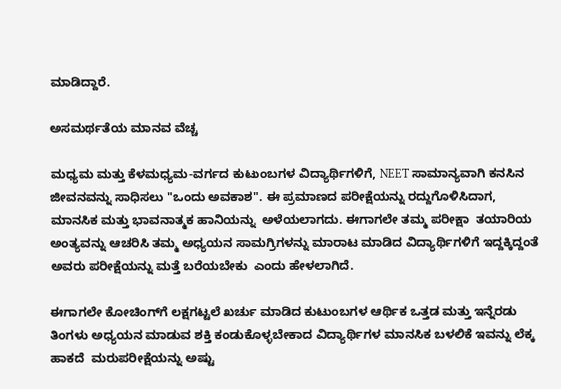ಮಾಡಿದ್ದಾರೆ.

ಅಸಮರ್ಥತೆಯ ಮಾನವ ವೆಚ್ಚ

ಮಧ್ಯಮ ಮತ್ತು ಕೆಳಮಧ್ಯಮ-ವರ್ಗದ ಕುಟುಂಬಗಳ ವಿದ್ಯಾರ್ಥಿಗಳಿಗೆ, NEET ಸಾಮಾನ್ಯವಾಗಿ ಕನಸಿನ ಜೀವನವನ್ನು ಸಾಧಿಸಲು "ಒಂದು ಅವಕಾಶ". ಈ ಪ್ರಮಾಣದ ಪರೀಕ್ಷೆಯನ್ನು ರದ್ದುಗೊಳಿಸಿದಾಗ, ಮಾನಸಿಕ ಮತ್ತು ಭಾವನಾತ್ಮಕ ಹಾನಿಯನ್ನು  ಅಳೆಯಲಾಗದು. ಈಗಾಗಲೇ ತಮ್ಮ ಪರೀಕ್ಷಾ  ತಯಾರಿಯ ಅಂತ್ಯವನ್ನು ಆಚರಿಸಿ ತಮ್ಮ ಅಧ್ಯಯನ ಸಾಮಗ್ರಿಗಳನ್ನು ಮಾರಾಟ ಮಾಡಿದ ವಿದ್ಯಾರ್ಥಿಗಳಿಗೆ ಇದ್ದಕ್ಕಿದ್ದಂತೆ ಅವರು ಪರೀಕ್ಷೆಯನ್ನು ಮತ್ತೆ ಬರೆಯಬೇಕು  ಎಂದು ಹೇಳಲಾಗಿದೆ.

ಈಗಾಗಲೇ ಕೋಚಿಂಗ್‌ಗೆ ಲಕ್ಷಗಟ್ಟಲೆ ಖರ್ಚು ಮಾಡಿದ ಕುಟುಂಬಗಳ ಆರ್ಥಿಕ ಒತ್ತಡ ಮತ್ತು ಇನ್ನೆರಡು ತಿಂಗಳು ಅಧ್ಯಯನ ಮಾಡುವ ಶಕ್ತಿ ಕಂಡುಕೊಳ್ಳಬೇಕಾದ ವಿದ್ಯಾರ್ಥಿಗಳ ಮಾನಸಿಕ ಬಳಲಿಕೆ ಇವನ್ನು ಲೆಕ್ಕ ಹಾಕದೆ  ಮರುಪರೀಕ್ಷೆಯನ್ನು ಅಷ್ಟು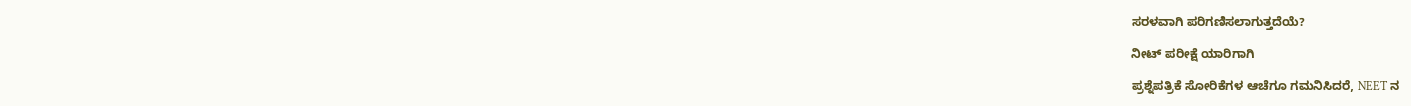ಸರಳವಾಗಿ ಪರಿಗಣಿಸಲಾಗುತ್ತದೆಯೆ?

ನೀಟ್ ಪರೀಕ್ಷೆ ಯಾರಿಗಾಗಿ

ಪ್ರಶ್ನೆಪತ್ರಿಕೆ ಸೋರಿಕೆಗಳ ಆಚೆಗೂ ಗಮನಿಸಿದರೆ, NEET ನ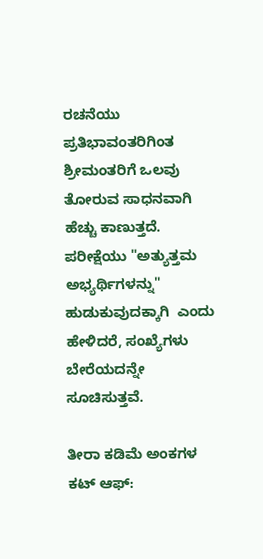ರಚನೆಯು ಪ್ರತಿಭಾವಂತರಿಗಿಂತ ಶ್ರೀಮಂತರಿಗೆ ಒಲವು ತೋರುವ ಸಾಧನವಾಗಿ ಹೆಚ್ಚು ಕಾಣುತ್ತದೆ. ಪರೀಕ್ಷೆಯು "ಅತ್ಯುತ್ತಮ ಅಭ್ಯರ್ಥಿಗಳನ್ನು" ಹುಡುಕುವುದಕ್ಕಾಗಿ  ಎಂದು ಹೇಳಿದರೆ, ಸಂಖ್ಯೆಗಳು ಬೇರೆಯದನ್ನೇ ಸೂಚಿಸುತ್ತವೆ.

ತೀರಾ ಕಡಿಮೆ ಅಂಕಗಳ ಕಟ್ ಆಫ್: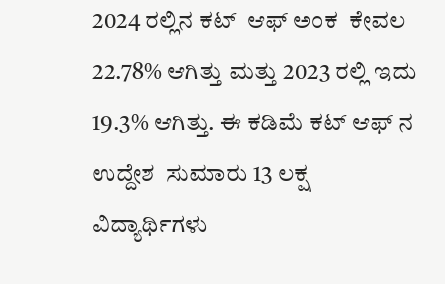2024 ರಲ್ಲಿನ ಕಟ್  ಆಫ್ ಅಂಕ  ಕೇವಲ 22.78% ಆಗಿತ್ತು ಮತ್ತು 2023 ರಲ್ಲಿ ಇದು 19.3% ಆಗಿತ್ತು. ಈ ಕಡಿಮೆ ಕಟ್ ಆಫ್ ನ ಉದ್ದೇಶ  ಸುಮಾರು 13 ಲಕ್ಷ ವಿದ್ಯಾರ್ಥಿಗಳು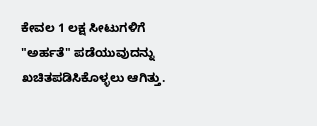ಕೇವಲ 1 ಲಕ್ಷ ಸೀಟುಗಳಿಗೆ "ಅರ್ಹತೆ" ಪಡೆಯುವುದನ್ನು ಖಚಿತಪಡಿಸಿಕೊಳ್ಳಲು ಆಗಿತ್ತು.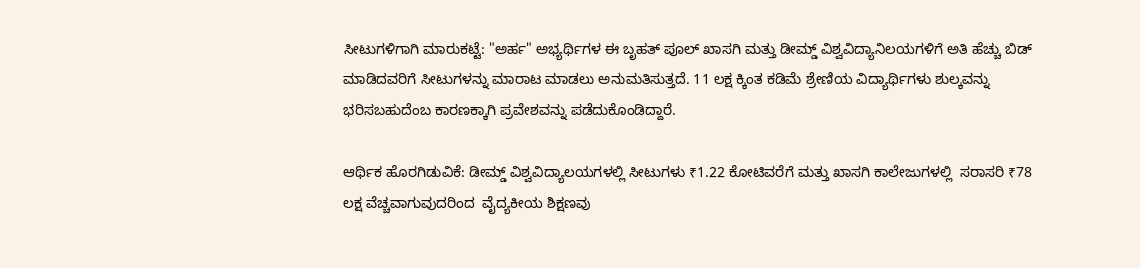ಸೀಟುಗಳಿಗಾಗಿ ಮಾರುಕಟ್ಟೆ: "ಅರ್ಹ" ಅಭ್ಯರ್ಥಿಗಳ ಈ ಬೃಹತ್ ಪೂಲ್ ಖಾಸಗಿ ಮತ್ತು ಡೀಮ್ಡ್ ವಿಶ್ವವಿದ್ಯಾನಿಲಯಗಳಿಗೆ ಅತಿ ಹೆಚ್ಚು ಬಿಡ್ ಮಾಡಿದವರಿಗೆ ಸೀಟುಗಳನ್ನು ಮಾರಾಟ ಮಾಡಲು ಅನುಮತಿಸುತ್ತದೆ. 11 ಲಕ್ಷ ಕ್ಕಿಂತ ಕಡಿಮೆ ಶ್ರೇಣಿಯ ವಿದ್ಯಾರ್ಥಿಗಳು ಶುಲ್ಕವನ್ನು ಭರಿಸಬಹುದೆಂಬ ಕಾರಣಕ್ಕಾಗಿ ಪ್ರವೇಶವನ್ನು ಪಡೆದುಕೊಂಡಿದ್ದಾರೆ.

ಆರ್ಥಿಕ ಹೊರಗಿಡುವಿಕೆ: ಡೀಮ್ಡ್ ವಿಶ್ವವಿದ್ಯಾಲಯಗಳಲ್ಲಿ ಸೀಟುಗಳು ₹1.22 ಕೋಟಿವರೆಗೆ ಮತ್ತು ಖಾಸಗಿ ಕಾಲೇಜುಗಳಲ್ಲಿ  ಸರಾಸರಿ ₹78 ಲಕ್ಷ ವೆಚ್ಚವಾಗುವುದರಿಂದ  ವೈದ್ಯಕೀಯ ಶಿಕ್ಷಣವು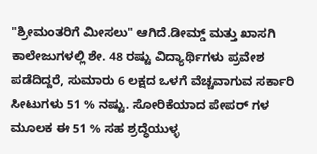"ಶ್ರೀಮಂತರಿಗೆ ಮೀಸಲು" ಆಗಿದೆ.ಡೀಮ್ಡ್ ಮತ್ತು ಖಾಸಗಿ ಕಾಲೇಜುಗಳಲ್ಲಿ ಶೇ. 48 ರಷ್ಟು ವಿದ್ಯಾರ್ಥಿಗಳು ಪ್ರವೇಶ ಪಡೆದಿದ್ದರೆ, ಸುಮಾರು 6 ಲಕ್ಷದ ಒಳಗೆ ವೆಚ್ಚವಾಗುವ ಸರ್ಕಾರಿ ಸೀಟುಗಳು 51 % ನಷ್ಟು. ಸೋರಿಕೆಯಾದ ಪೇಪರ್ ಗಳ ಮೂಲಕ ಈ 51 % ಸಹ ಶ್ರದ್ಧೆಯುಳ್ಳ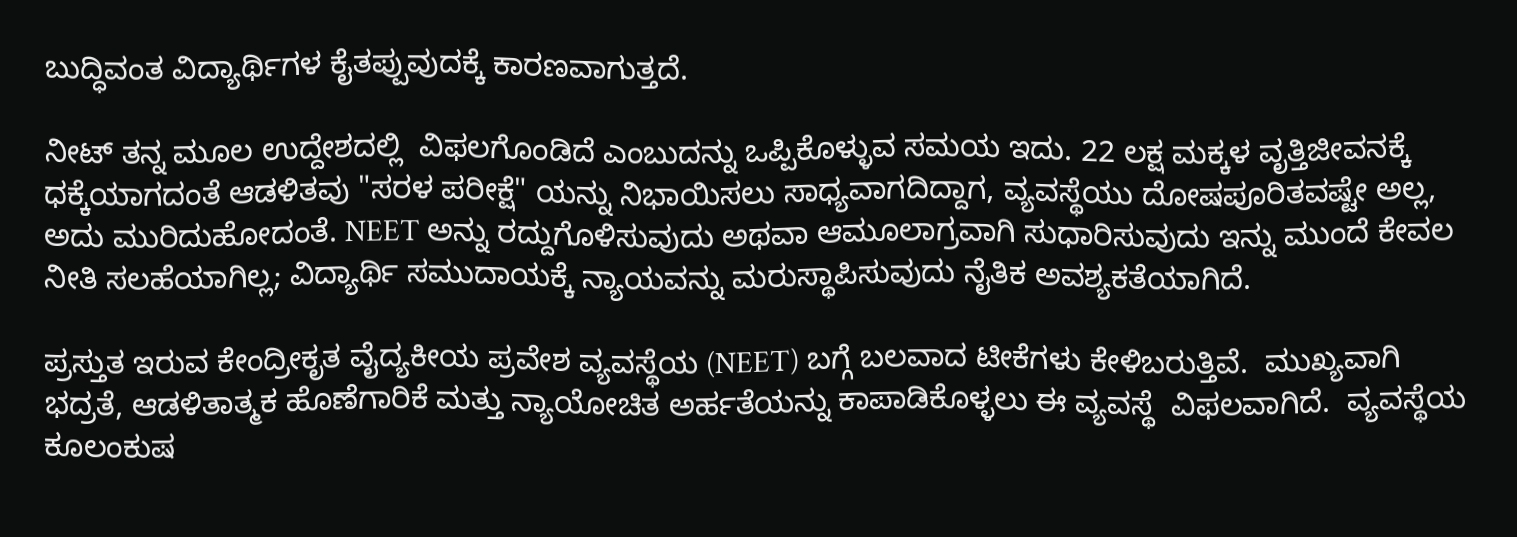ಬುದ್ಧಿವಂತ ವಿದ್ಯಾರ್ಥಿಗಳ ಕೈತಪ್ಪುವುದಕ್ಕೆ ಕಾರಣವಾಗುತ್ತದೆ.

ನೀಟ್ ತನ್ನ ಮೂಲ ಉದ್ದೇಶದಲ್ಲಿ  ವಿಫಲಗೊಂಡಿದೆ ಎಂಬುದನ್ನು ಒಪ್ಪಿಕೊಳ್ಳುವ ಸಮಯ ಇದು. 22 ಲಕ್ಷ ಮಕ್ಕಳ ವೃತ್ತಿಜೀವನಕ್ಕೆ ಧಕ್ಕೆಯಾಗದಂತೆ ಆಡಳಿತವು "ಸರಳ ಪರೀಕ್ಷೆ" ಯನ್ನು ನಿಭಾಯಿಸಲು ಸಾಧ್ಯವಾಗದಿದ್ದಾಗ, ವ್ಯವಸ್ಥೆಯು ದೋಷಪೂರಿತವಷ್ಟೇ ಅಲ್ಲ,  ಅದು ಮುರಿದುಹೋದಂತೆ. NEET ಅನ್ನು ರದ್ದುಗೊಳಿಸುವುದು ಅಥವಾ ಆಮೂಲಾಗ್ರವಾಗಿ ಸುಧಾರಿಸುವುದು ಇನ್ನು ಮುಂದೆ ಕೇವಲ ನೀತಿ ಸಲಹೆಯಾಗಿಲ್ಲ; ವಿದ್ಯಾರ್ಥಿ ಸಮುದಾಯಕ್ಕೆ ನ್ಯಾಯವನ್ನು ಮರುಸ್ಥಾಪಿಸುವುದು ನೈತಿಕ ಅವಶ್ಯಕತೆಯಾಗಿದೆ.

ಪ್ರಸ್ತುತ ಇರುವ ಕೇಂದ್ರೀಕೃತ ವೈದ್ಯಕೀಯ ಪ್ರವೇಶ ವ್ಯವಸ್ಥೆಯ (NEET) ಬಗ್ಗೆ ಬಲವಾದ ಟೀಕೆಗಳು ಕೇಳಿಬರುತ್ತಿವೆ.  ಮುಖ್ಯವಾಗಿ ಭದ್ರತೆ, ಆಡಳಿತಾತ್ಮಕ ಹೊಣೆಗಾರಿಕೆ ಮತ್ತು ನ್ಯಾಯೋಚಿತ ಅರ್ಹತೆಯನ್ನು ಕಾಪಾಡಿಕೊಳ್ಳಲು ಈ ವ್ಯವಸ್ಥೆ  ವಿಫಲವಾಗಿದೆ.  ವ್ಯವಸ್ಥೆಯ ಕೂಲಂಕುಷ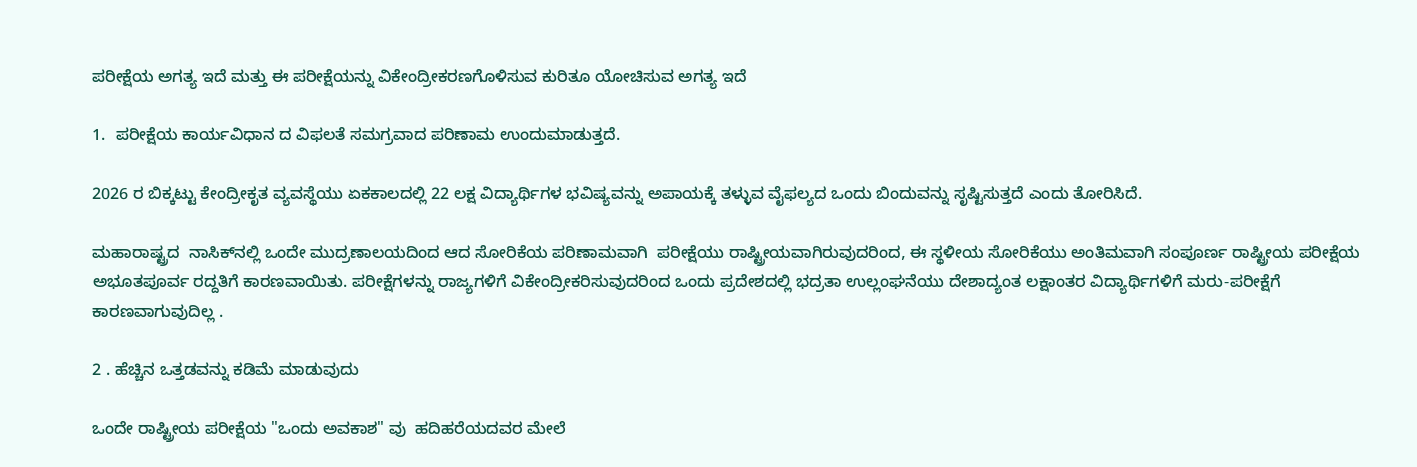ಪರೀಕ್ಷೆಯ ಅಗತ್ಯ ಇದೆ ಮತ್ತು ಈ ಪರೀಕ್ಷೆಯನ್ನು ವಿಕೇಂದ್ರೀಕರಣಗೊಳಿಸುವ ಕುರಿತೂ ಯೋಚಿಸುವ ಅಗತ್ಯ ಇದೆ

1.  ಪರೀಕ್ಷೆಯ ಕಾರ್ಯವಿಧಾನ ದ ವಿಫಲತೆ ಸಮಗ್ರವಾದ ಪರಿಣಾಮ ಉಂದುಮಾಡುತ್ತದೆ.

2026 ರ ಬಿಕ್ಕಟ್ಟು ಕೇಂದ್ರೀಕೃತ ವ್ಯವಸ್ಥೆಯು ಏಕಕಾಲದಲ್ಲಿ 22 ಲಕ್ಷ ವಿದ್ಯಾರ್ಥಿಗಳ ಭವಿಷ್ಯವನ್ನು ಅಪಾಯಕ್ಕೆ ತಳ್ಳುವ ವೈಫಲ್ಯದ ಒಂದು ಬಿಂದುವನ್ನು ಸೃಷ್ಟಿಸುತ್ತದೆ ಎಂದು ತೋರಿಸಿದೆ.

ಮಹಾರಾಷ್ಟ್ರದ  ನಾಸಿಕ್‌ನಲ್ಲಿ ಒಂದೇ ಮುದ್ರಣಾಲಯದಿಂದ ಆದ ಸೋರಿಕೆಯ ಪರಿಣಾಮವಾಗಿ  ಪರೀಕ್ಷೆಯು ರಾಷ್ಟ್ರೀಯವಾಗಿರುವುದರಿಂದ, ಈ ಸ್ಥಳೀಯ ಸೋರಿಕೆಯು ಅಂತಿಮವಾಗಿ ಸಂಪೂರ್ಣ ರಾಷ್ಟ್ರೀಯ ಪರೀಕ್ಷೆಯ ಅಭೂತಪೂರ್ವ ರದ್ದತಿಗೆ ಕಾರಣವಾಯಿತು. ಪರೀಕ್ಷೆಗಳನ್ನು ರಾಜ್ಯಗಳಿಗೆ ವಿಕೇಂದ್ರೀಕರಿಸುವುದರಿಂದ ಒಂದು ಪ್ರದೇಶದಲ್ಲಿ ಭದ್ರತಾ ಉಲ್ಲಂಘನೆಯು ದೇಶಾದ್ಯಂತ ಲಕ್ಷಾಂತರ ವಿದ್ಯಾರ್ಥಿಗಳಿಗೆ ಮರು-ಪರೀಕ್ಷೆಗೆ  ಕಾರಣವಾಗುವುದಿಲ್ಲ .

2 . ಹೆಚ್ಚಿನ ಒತ್ತಡವನ್ನು ಕಡಿಮೆ ಮಾಡುವುದು

ಒಂದೇ ರಾಷ್ಟ್ರೀಯ ಪರೀಕ್ಷೆಯ "ಒಂದು ಅವಕಾಶ" ವು  ಹದಿಹರೆಯದವರ ಮೇಲೆ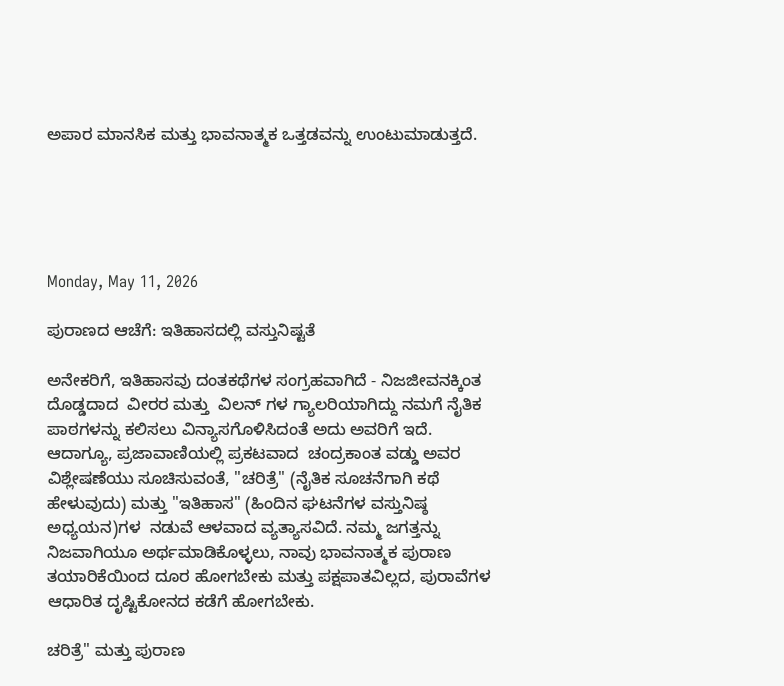ಅಪಾರ ಮಾನಸಿಕ ಮತ್ತು ಭಾವನಾತ್ಮಕ ಒತ್ತಡವನ್ನು ಉಂಟುಮಾಡುತ್ತದೆ.





Monday, May 11, 2026

ಪುರಾಣದ ಆಚೆಗೆ: ಇತಿಹಾಸದಲ್ಲಿ ವಸ್ತುನಿಷ್ಟತೆ

ಅನೇಕರಿಗೆ, ಇತಿಹಾಸವು ದಂತಕಥೆಗಳ ಸಂಗ್ರಹವಾಗಿದೆ - ನಿಜಜೀವನಕ್ಕಿಂತ ದೊಡ್ಡದಾದ  ವೀರರ ಮತ್ತು  ವಿಲನ್ ಗಳ ಗ್ಯಾಲರಿಯಾಗಿದ್ದು ನಮಗೆ ನೈತಿಕ ಪಾಠಗಳನ್ನು ಕಲಿಸಲು ವಿನ್ಯಾಸಗೊಳಿಸಿದಂತೆ ಅದು ಅವರಿಗೆ ಇದೆ. ಆದಾಗ್ಯೂ, ಪ್ರಜಾವಾಣಿಯಲ್ಲಿ ಪ್ರಕಟವಾದ  ಚಂದ್ರಕಾಂತ ವಡ್ಡು ಅವರ ವಿಶ್ಲೇಷಣೆಯು ಸೂಚಿಸುವಂತೆ, "ಚರಿತ್ರೆ" (ನೈತಿಕ ಸೂಚನೆಗಾಗಿ ಕಥೆ ಹೇಳುವುದು) ಮತ್ತು "ಇತಿಹಾಸ" (ಹಿಂದಿನ ಘಟನೆಗಳ ವಸ್ತುನಿಷ್ಠ ಅಧ್ಯಯನ)ಗಳ  ನಡುವೆ ಆಳವಾದ ವ್ಯತ್ಯಾಸವಿದೆ. ನಮ್ಮ ಜಗತ್ತನ್ನು ನಿಜವಾಗಿಯೂ ಅರ್ಥಮಾಡಿಕೊಳ್ಳಲು, ನಾವು ಭಾವನಾತ್ಮಕ ಪುರಾಣ ತಯಾರಿಕೆಯಿಂದ ದೂರ ಹೋಗಬೇಕು ಮತ್ತು ಪಕ್ಷಪಾತವಿಲ್ಲದ, ಪುರಾವೆಗಳ  ಆಧಾರಿತ ದೃಷ್ಟಿಕೋನದ ಕಡೆಗೆ ಹೋಗಬೇಕು.

ಚರಿತ್ರೆ" ಮತ್ತು ಪುರಾಣ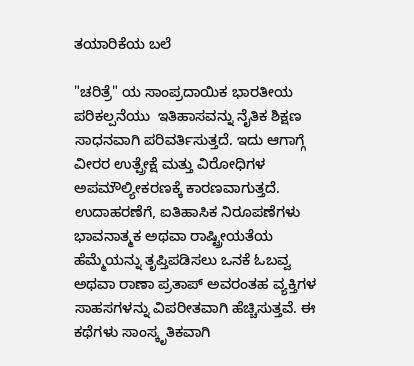ತಯಾರಿಕೆಯ ಬಲೆ

"ಚರಿತ್ರೆ" ಯ ಸಾಂಪ್ರದಾಯಿಕ ಭಾರತೀಯ ಪರಿಕಲ್ಪನೆಯು  ಇತಿಹಾಸವನ್ನು ನೈತಿಕ ಶಿಕ್ಷಣ ಸಾಧನವಾಗಿ ಪರಿವರ್ತಿಸುತ್ತದೆ. ಇದು ಆಗಾಗ್ಗೆ ವೀರರ ಉತ್ಪ್ರೇಕ್ಷೆ ಮತ್ತು ವಿರೋಧಿಗಳ ಅಪಮೌಲ್ಯೀಕರಣಕ್ಕೆ ಕಾರಣವಾಗುತ್ತದೆ. ಉದಾಹರಣೆಗೆ, ಐತಿಹಾಸಿಕ ನಿರೂಪಣೆಗಳು ಭಾವನಾತ್ಮಕ ಅಥವಾ ರಾಷ್ಟ್ರೀಯತೆಯ ಹೆಮ್ಮೆಯನ್ನು ತೃಪ್ತಿಪಡಿಸಲು ಒನಕೆ ಓಬವ್ವ ಅಥವಾ ರಾಣಾ ಪ್ರತಾಪ್ ಅವರಂತಹ ವ್ಯಕ್ತಿಗಳ ಸಾಹಸಗಳನ್ನು ವಿಪರೀತವಾಗಿ ಹೆಚ್ಚಿಸುತ್ತವೆ. ಈ ಕಥೆಗಳು ಸಾಂಸ್ಕೃತಿಕವಾಗಿ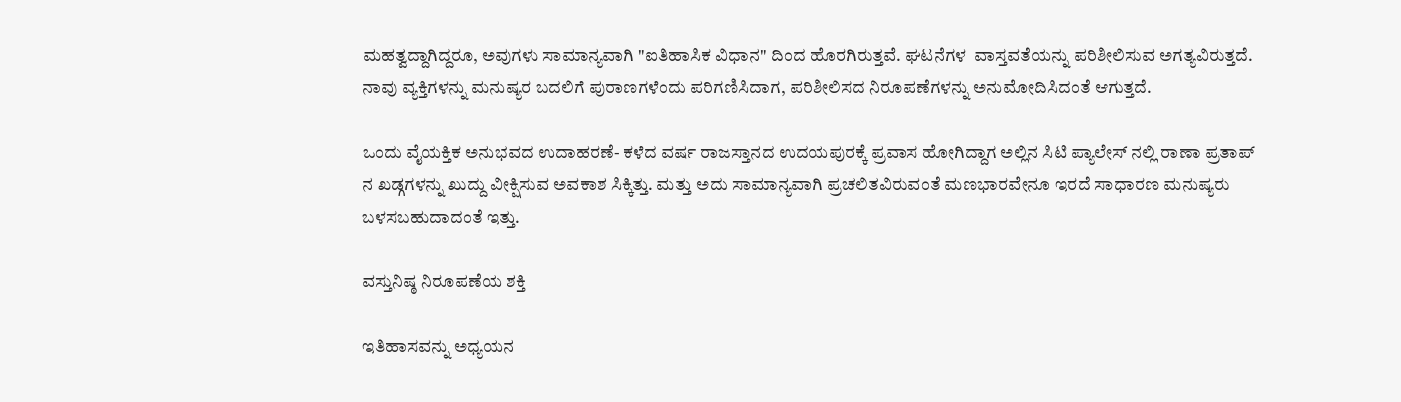ಮಹತ್ವದ್ದಾಗಿದ್ದರೂ, ಅವುಗಳು ಸಾಮಾನ್ಯವಾಗಿ "ಐತಿಹಾಸಿಕ ವಿಧಾನ" ದಿಂದ ಹೊರಗಿರುತ್ತವೆ. ಘಟನೆಗಳ  ವಾಸ್ತವತೆಯನ್ನು ಪರಿಶೀಲಿಸುವ ಅಗತ್ಯವಿರುತ್ತದೆ. ನಾವು ವ್ಯಕ್ತಿಗಳನ್ನು ಮನುಷ್ಯರ ಬದಲಿಗೆ ಪುರಾಣಗಳೆಂದು ಪರಿಗಣಿಸಿದಾಗ, ಪರಿಶೀಲಿಸದ ನಿರೂಪಣೆಗಳನ್ನು ಅನುಮೋದಿಸಿದಂತೆ ಆಗುತ್ತದೆ.

ಒಂದು ವೈಯಕ್ತಿಕ ಅನುಭವದ ಉದಾಹರಣೆ- ಕಳೆದ ವರ್ಷ ರಾಜಸ್ತಾನದ ಉದಯಪುರಕ್ಕೆ ಪ್ರವಾಸ ಹೋಗಿದ್ದಾಗ ಅಲ್ಲಿನ ಸಿಟಿ ಪ್ಯಾಲೇಸ್ ನಲ್ಲಿ ರಾಣಾ ಪ್ರತಾಪ್ ನ ಖಡ್ಗಗಳನ್ನು ಖುದ್ದು ವೀಕ್ಷಿಸುವ ಅವಕಾಶ ಸಿಕ್ಕಿತ್ತು. ಮತ್ತು ಅದು ಸಾಮಾನ್ಯವಾಗಿ ಪ್ರಚಲಿತವಿರುವಂತೆ ಮಣಭಾರವೇನೂ ಇರದೆ ಸಾಧಾರಣ ಮನುಷ್ಯರು ಬಳಸಬಹುದಾದಂತೆ ಇತ್ತು.

ವಸ್ತುನಿಷ್ಠ ನಿರೂಪಣೆಯ ಶಕ್ತಿ

ಇತಿಹಾಸವನ್ನು ಅಧ್ಯಯನ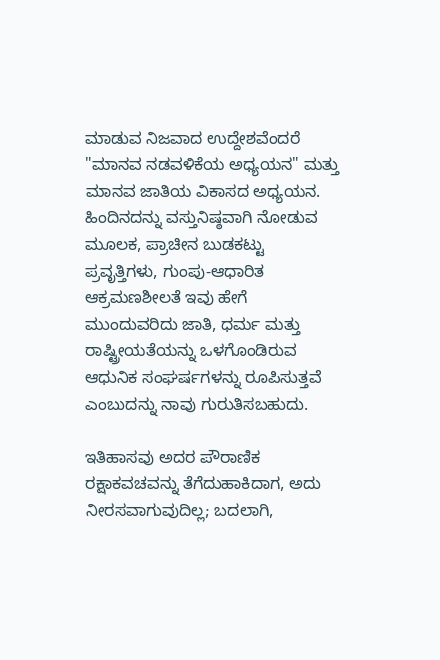ಮಾಡುವ ನಿಜವಾದ ಉದ್ದೇಶವೆಂದರೆ "ಮಾನವ ನಡವಳಿಕೆಯ ಅಧ್ಯಯನ" ಮತ್ತು ಮಾನವ ಜಾತಿಯ ವಿಕಾಸದ ಅಧ್ಯಯನ. ಹಿಂದಿನದನ್ನು ವಸ್ತುನಿಷ್ಠವಾಗಿ ನೋಡುವ ಮೂಲಕ, ಪ್ರಾಚೀನ ಬುಡಕಟ್ಟು ಪ್ರವೃತ್ತಿಗಳು, ಗುಂಪು-ಆಧಾರಿತ ಆಕ್ರಮಣಶೀಲತೆ ಇವು ಹೇಗೆ ಮುಂದುವರಿದು ಜಾತಿ, ಧರ್ಮ ಮತ್ತು ರಾಷ್ಟ್ರೀಯತೆಯನ್ನು ಒಳಗೊಂಡಿರುವ ಆಧುನಿಕ ಸಂಘರ್ಷಗಳನ್ನು ರೂಪಿಸುತ್ತವೆ ಎಂಬುದನ್ನು ನಾವು ಗುರುತಿಸಬಹುದು.

ಇತಿಹಾಸವು ಅದರ ಪೌರಾಣಿಕ ರಕ್ಷಾಕವಚವನ್ನು ತೆಗೆದುಹಾಕಿದಾಗ, ಅದು ನೀರಸವಾಗುವುದಿಲ್ಲ; ಬದಲಾಗಿ,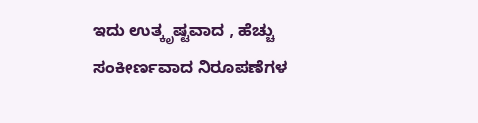ಇದು ಉತ್ಕೃಷ್ಟವಾದ , ಹೆಚ್ಚು ಸಂಕೀರ್ಣವಾದ ನಿರೂಪಣೆಗಳ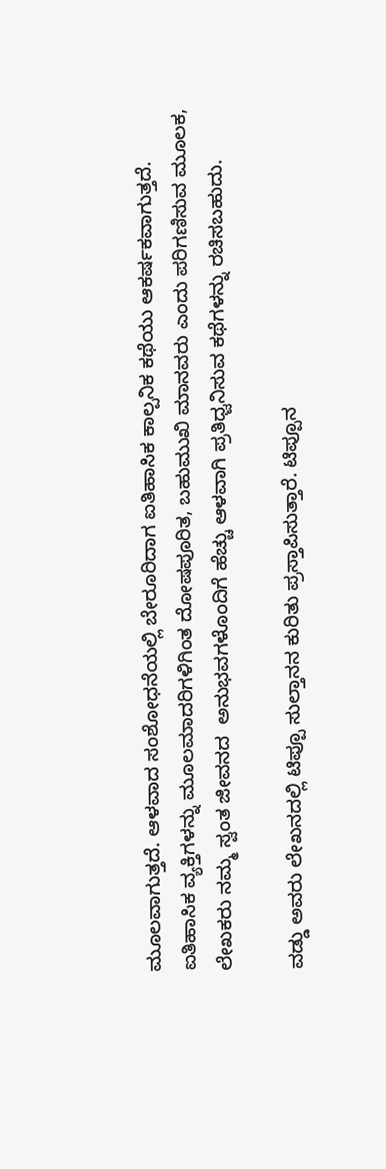ಮೂಲವಾಗುತ್ತದೆ. ಆಳವಾದ ಸಂಶೋಧನೆಯಲ್ಲಿ ಬೇರೂರಿದಾಗ ಐತಿಹಾಸಿಕ ಕಾಲ್ಪನಿಕ ಕಥೆಯು ಆಕರ್ಷಕವಾಗುತ್ತದೆ. ಐತಿಹಾಸಿಕ ವ್ಯಕ್ತಿಗಳನ್ನು ಮೂಲಮಾದರಿಗಳಿಗಿಂತ ದೋಷಪೂರಿತ, ಬಹುಮುಖಿ ಮಾನವರು ಎಂದು ಪರಿಗಣಿಸುವ ಮೂಲಕ, ಲೇಖಕರು ನಮ್ಮ ಸ್ವಂತ ಜೀವನದ  ಅನುಭವಗಳೊಂದಿಗೆ ಹೆಚ್ಚು ಆಳವಾಗಿ ಪ್ರತಿಧ್ವನಿಸುವ ಕಥೆಗಳನ್ನು ರಚಿಸಬಹುದು.

ವಡ್ಡು ಅವರು ಲೇಖನದಲ್ಲಿ ಟಿಪ್ಪೂ ಸುಲ್ತಾನನ ಕುರಿತು ಪ್ರಸ್ತಾಪಿಸುತ್ತಾರೆ. ಟಿಪ್ಪೂನ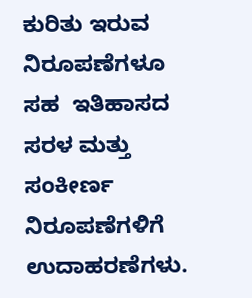ಕುರಿತು ಇರುವ  ನಿರೂಪಣೆಗಳೂ ಸಹ  ಇತಿಹಾಸದ ಸರಳ ಮತ್ತು ಸಂಕೀರ್ಣ ನಿರೂಪಣೆಗಳಿಗೆ ಉದಾಹರಣೆಗಳು.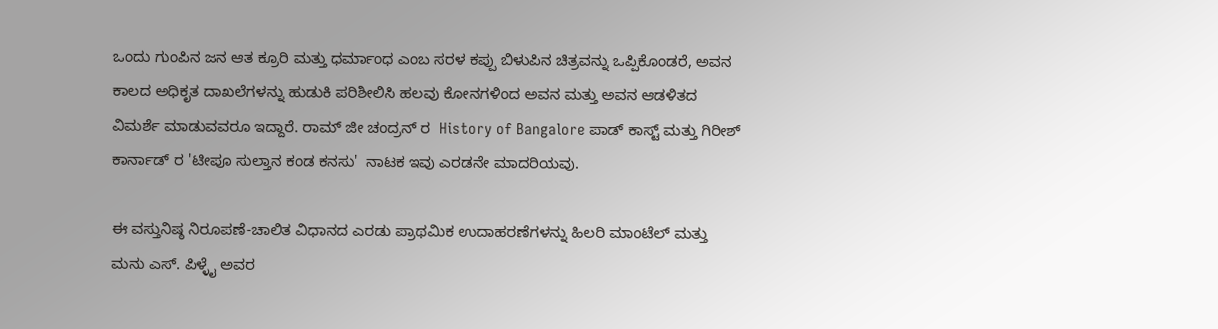ಒಂದು ಗುಂಪಿನ ಜನ ಆತ ಕ್ರೂರಿ ಮತ್ತು ಧರ್ಮಾಂಧ ಎಂಬ ಸರಳ ಕಪ್ಪು ಬಿಳುಪಿನ ಚಿತ್ರವನ್ನು ಒಪ್ಪಿಕೊಂಡರೆ, ಅವನ ಕಾಲದ ಅಧಿಕೃತ ದಾಖಲೆಗಳನ್ನು ಹುಡುಕಿ ಪರಿಶೀಲಿಸಿ ಹಲವು ಕೋನಗಳಿಂದ ಅವನ ಮತ್ತು ಅವನ ಆಡಳಿತದ ವಿಮರ್ಶೆ ಮಾಡುವವರೂ ಇದ್ದಾರೆ. ರಾಮ್ ಜೀ ಚಂದ್ರನ್ ರ  History of Bangalore ಪಾಡ್ ಕಾಸ್ಟ್ ಮತ್ತು ಗಿರೀಶ್ ಕಾರ್ನಾಡ್ ರ 'ಟೀಪೂ ಸುಲ್ತಾನ ಕಂಡ ಕನಸು'  ನಾಟಕ ಇವು ಎರಡನೇ ಮಾದರಿಯವು.

ಈ ವಸ್ತುನಿಷ್ಠ ನಿರೂಪಣೆ-ಚಾಲಿತ ವಿಧಾನದ ಎರಡು ಪ್ರಾಥಮಿಕ ಉದಾಹರಣೆಗಳನ್ನು ಹಿಲರಿ ಮಾಂಟೆಲ್ ಮತ್ತು ಮನು ಎಸ್. ಪಿಳ್ಳೈ ಅವರ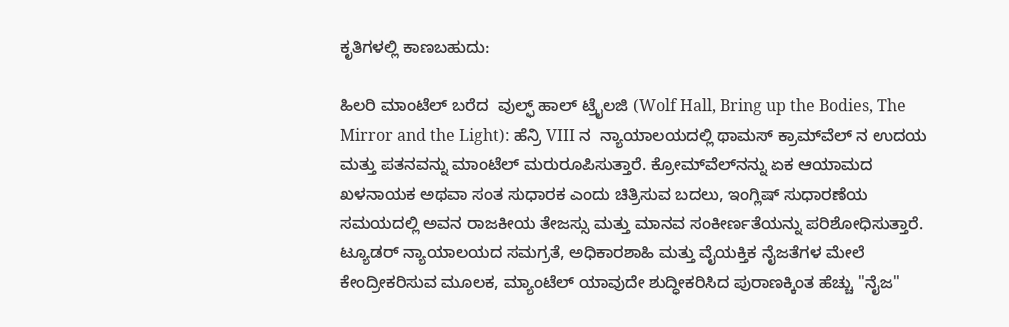ಕೃತಿಗಳಲ್ಲಿ ಕಾಣಬಹುದು:

ಹಿಲರಿ ಮಾಂಟೆಲ್‌ ಬರೆದ  ವುಲ್ಫ್ ಹಾಲ್ ಟ್ರೈಲಜಿ (Wolf Hall, Bring up the Bodies, The Mirror and the Light): ಹೆನ್ರಿ VIII ನ  ನ್ಯಾಯಾಲಯದಲ್ಲಿ ಥಾಮಸ್ ಕ್ರಾಮ್‌ವೆಲ್ ನ ಉದಯ ಮತ್ತು ಪತನವನ್ನು ಮಾಂಟೆಲ್ ಮರುರೂಪಿಸುತ್ತಾರೆ. ಕ್ರೋಮ್‌ವೆಲ್‌ನನ್ನು ಏಕ ಆಯಾಮದ ಖಳನಾಯಕ ಅಥವಾ ಸಂತ ಸುಧಾರಕ ಎಂದು ಚಿತ್ರಿಸುವ ಬದಲು, ಇಂಗ್ಲಿಷ್ ಸುಧಾರಣೆಯ ಸಮಯದಲ್ಲಿ ಅವನ ರಾಜಕೀಯ ತೇಜಸ್ಸು ಮತ್ತು ಮಾನವ ಸಂಕೀರ್ಣತೆಯನ್ನು ಪರಿಶೋಧಿಸುತ್ತಾರೆ. ಟ್ಯೂಡರ್ ನ್ಯಾಯಾಲಯದ ಸಮಗ್ರತೆ, ಅಧಿಕಾರಶಾಹಿ ಮತ್ತು ವೈಯಕ್ತಿಕ ನೈಜತೆಗಳ ಮೇಲೆ ಕೇಂದ್ರೀಕರಿಸುವ ಮೂಲಕ, ಮ್ಯಾಂಟೆಲ್ ಯಾವುದೇ ಶುದ್ಧೀಕರಿಸಿದ ಪುರಾಣಕ್ಕಿಂತ ಹೆಚ್ಚು "ನೈಜ"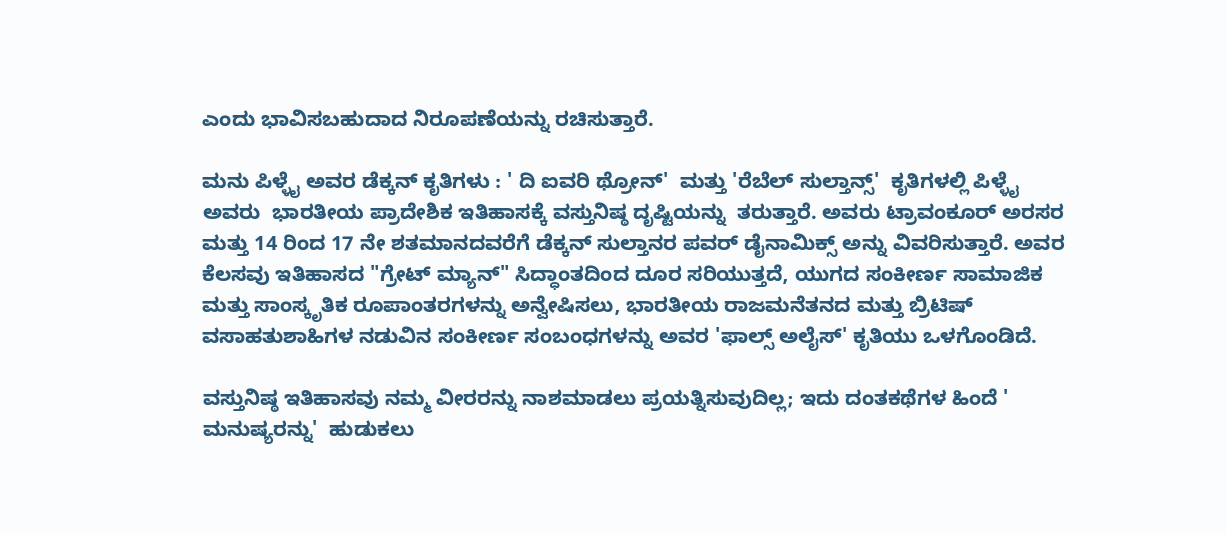ಎಂದು ಭಾವಿಸಬಹುದಾದ ನಿರೂಪಣೆಯನ್ನು ರಚಿಸುತ್ತಾರೆ.

ಮನು ಪಿಳ್ಳೈ ಅವರ ಡೆಕ್ಕನ್ ಕೃತಿಗಳು : ' ದಿ ಐವರಿ ಥ್ರೋನ್'  ಮತ್ತು 'ರೆಬೆಲ್ ಸುಲ್ತಾನ್ಸ್'  ಕೃತಿಗಳಲ್ಲಿ ಪಿಳ್ಳೈ ಅವರು  ಭಾರತೀಯ ಪ್ರಾದೇಶಿಕ ಇತಿಹಾಸಕ್ಕೆ ವಸ್ತುನಿಷ್ಠ ದೃಷ್ಟಿಯನ್ನು  ತರುತ್ತಾರೆ. ಅವರು ಟ್ರಾವಂಕೂರ್ ಅರಸರ  ಮತ್ತು 14 ರಿಂದ 17 ನೇ ಶತಮಾನದವರೆಗೆ ಡೆಕ್ಕನ್ ಸುಲ್ತಾನರ ಪವರ್ ಡೈನಾಮಿಕ್ಸ್ ಅನ್ನು ವಿವರಿಸುತ್ತಾರೆ. ಅವರ ಕೆಲಸವು ಇತಿಹಾಸದ "ಗ್ರೇಟ್ ಮ್ಯಾನ್" ಸಿದ್ಧಾಂತದಿಂದ ದೂರ ಸರಿಯುತ್ತದೆ, ಯುಗದ ಸಂಕೀರ್ಣ ಸಾಮಾಜಿಕ ಮತ್ತು ಸಾಂಸ್ಕೃತಿಕ ರೂಪಾಂತರಗಳನ್ನು ಅನ್ವೇಷಿಸಲು, ಭಾರತೀಯ ರಾಜಮನೆತನದ ಮತ್ತು ಬ್ರಿಟಿಷ್ ವಸಾಹತುಶಾಹಿಗಳ ನಡುವಿನ ಸಂಕೀರ್ಣ ಸಂಬಂಧಗಳನ್ನು ಅವರ 'ಫಾಲ್ಸ್ ಅಲೈಸ್' ಕೃತಿಯು ಒಳಗೊಂಡಿದೆ.

ವಸ್ತುನಿಷ್ಠ ಇತಿಹಾಸವು ನಮ್ಮ ವೀರರನ್ನು ನಾಶಮಾಡಲು ಪ್ರಯತ್ನಿಸುವುದಿಲ್ಲ; ಇದು ದಂತಕಥೆಗಳ ಹಿಂದೆ ' ಮನುಷ್ಯರನ್ನು'  ಹುಡುಕಲು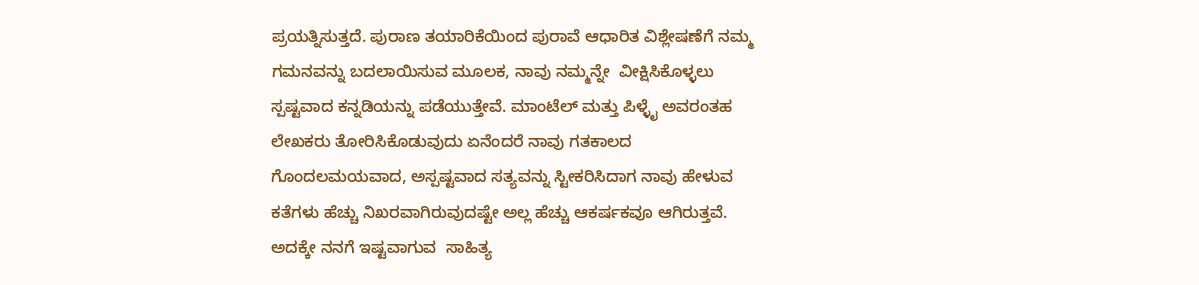ಪ್ರಯತ್ನಿಸುತ್ತದೆ. ಪುರಾಣ ತಯಾರಿಕೆಯಿಂದ ಪುರಾವೆ ಆಧಾರಿತ ವಿಶ್ಲೇಷಣೆಗೆ ನಮ್ಮ ಗಮನವನ್ನು ಬದಲಾಯಿಸುವ ಮೂಲಕ, ನಾವು ನಮ್ಮನ್ನೇ  ವೀಕ್ಷಿಸಿಕೊಳ್ಳಲು  ಸ್ಪಷ್ಟವಾದ ಕನ್ನಡಿಯನ್ನು ಪಡೆಯುತ್ತೇವೆ. ಮಾಂಟೆಲ್ ಮತ್ತು ಪಿಳ್ಳೈ ಅವರಂತಹ ಲೇಖಕರು ತೋರಿಸಿಕೊಡುವುದು ಏನೆಂದರೆ ನಾವು ಗತಕಾಲದ ಗೊಂದಲಮಯವಾದ, ಅಸ್ಪಷ್ಟವಾದ ಸತ್ಯವನ್ನು ಸ್ಟೀಕರಿಸಿದಾಗ ನಾವು ಹೇಳುವ ಕತೆಗಳು ಹೆಚ್ಚು ನಿಖರವಾಗಿರುವುದಷ್ಟೇ ಅಲ್ಲ ಹೆಚ್ಚು ಆಕರ್ಷಕವೂ ಆಗಿರುತ್ತವೆ. ಅದಕ್ಕೇ ನನಗೆ ಇಷ್ಟವಾಗುವ  ಸಾಹಿತ್ಯ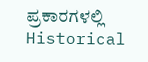ಪ್ರಕಾರಗಳಲ್ಲಿ Historical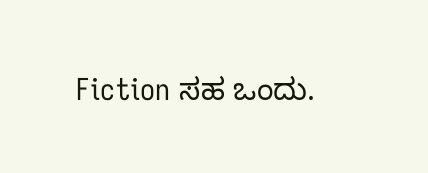Fiction ಸಹ ಒಂದು.